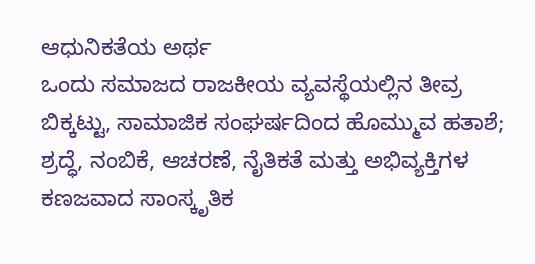ಆಧುನಿಕತೆಯ ಅರ್ಥ
ಒಂದು ಸಮಾಜದ ರಾಜಕೀಯ ವ್ಯವಸ್ಥೆಯಲ್ಲಿನ ತೀವ್ರ ಬಿಕ್ಕಟ್ಟು, ಸಾಮಾಜಿಕ ಸಂಘರ್ಷದಿಂದ ಹೊಮ್ಮುವ ಹತಾಶೆ; ಶ್ರದ್ಧೆ, ನಂಬಿಕೆ, ಆಚರಣೆ, ನೈತಿಕತೆ ಮತ್ತು ಅಭಿವ್ಯಕ್ತಿಗಳ ಕಣಜವಾದ ಸಾಂಸ್ಕೃತಿಕ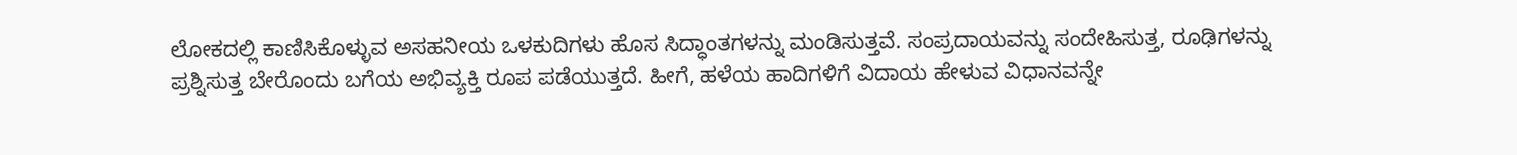ಲೋಕದಲ್ಲಿ ಕಾಣಿಸಿಕೊಳ್ಳುವ ಅಸಹನೀಯ ಒಳಕುದಿಗಳು ಹೊಸ ಸಿದ್ಧಾಂತಗಳನ್ನು ಮಂಡಿಸುತ್ತವೆ. ಸಂಪ್ರದಾಯವನ್ನು ಸಂದೇಹಿಸುತ್ತ, ರೂಢಿಗಳನ್ನು ಪ್ರಶ್ನಿಸುತ್ತ ಬೇರೊಂದು ಬಗೆಯ ಅಭಿವ್ಯಕ್ತಿ ರೂಪ ಪಡೆಯುತ್ತದೆ. ಹೀಗೆ, ಹಳೆಯ ಹಾದಿಗಳಿಗೆ ವಿದಾಯ ಹೇಳುವ ವಿಧಾನವನ್ನೇ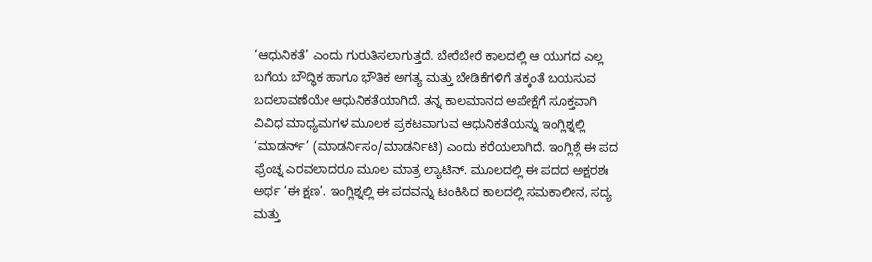‘ಆಧುನಿಕತೆ’ ಎಂದು ಗುರುತಿಸಲಾಗುತ್ತದೆ. ಬೇರೆಬೇರೆ ಕಾಲದಲ್ಲಿ ಆ ಯುಗದ ಎಲ್ಲ ಬಗೆಯ ಬೌದ್ಧಿಕ ಹಾಗೂ ಭೌತಿಕ ಅಗತ್ಯ ಮತ್ತು ಬೇಡಿಕೆಗಳಿಗೆ ತಕ್ಕಂತೆ ಬಯಸುವ ಬದಲಾವಣೆಯೇ ಆಧುನಿಕತೆಯಾಗಿದೆ. ತನ್ನ ಕಾಲಮಾನದ ಅಪೇಕ್ಷೆಗೆ ಸೂಕ್ತವಾಗಿ ವಿವಿಧ ಮಾಧ್ಯಮಗಳ ಮೂಲಕ ಪ್ರಕಟವಾಗುವ ಆಧುನಿಕತೆಯನ್ನು ಇಂಗ್ಲಿಶ್ನಲ್ಲಿ ‘ಮಾಡರ್ನ್’ (ಮಾಡರ್ನಿಸಂ/ಮಾಡರ್ನಿಟಿ) ಎಂದು ಕರೆಯಲಾಗಿದೆ. ಇಂಗ್ಲಿಶ್ಗೆ ಈ ಪದ ಫ್ರೆಂಚ್ನ ಎರವಲಾದರೂ ಮೂಲ ಮಾತ್ರ ಲ್ಯಾಟಿನ್. ಮೂಲದಲ್ಲಿ ಈ ಪದದ ಅಕ್ಷರಶಃ ಅರ್ಥ ‘ಈ ಕ್ಷಣ’. ಇಂಗ್ಲಿಶ್ನಲ್ಲಿ ಈ ಪದವನ್ನು ಟಂಕಿಸಿದ ಕಾಲದಲ್ಲಿ ಸಮಕಾಲೀನ, ಸದ್ಯ ಮತ್ತು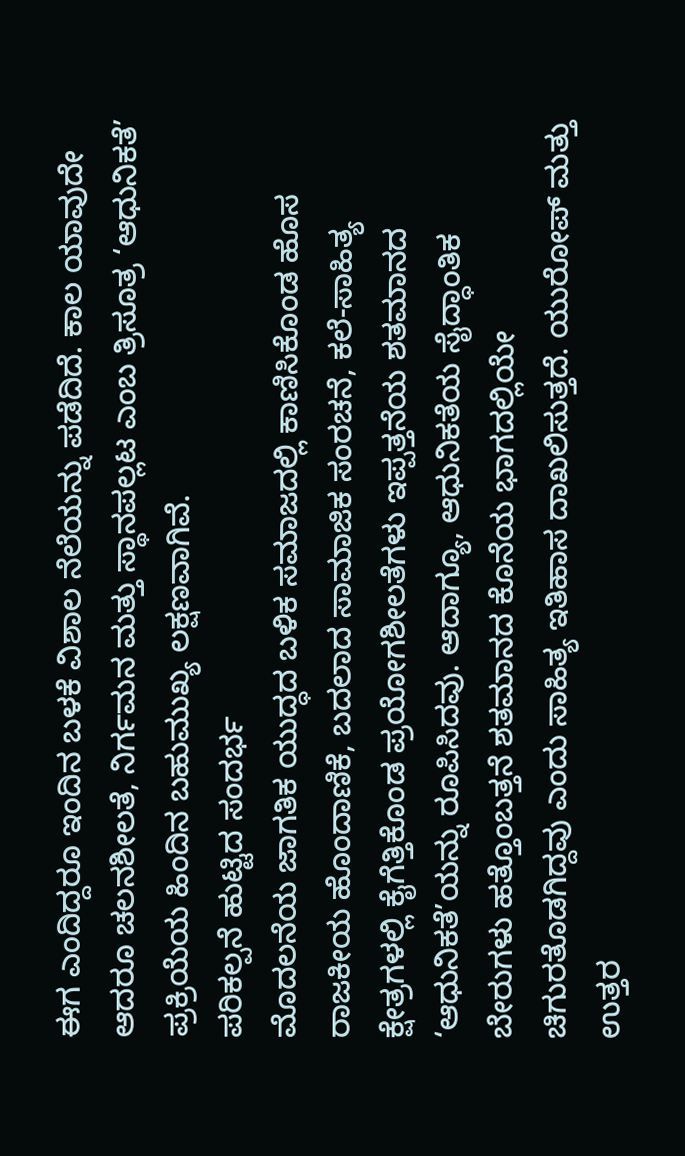ಈಗ ಎಂದಿದ್ದರೂ ಇಂದಿನ ಬಳಕೆ ವಿಶಾಲ ನೆಲೆಯನ್ನು ಪಡೆದಿದೆ. ಕಾಲ ಯಾವುದೇ ಆದರೂ ಚಲನಶೀಲತೆ, ನಿರ್ಗಮನ ಮತ್ತು ಸ್ಥಾನಪಲ್ಲಟ ಎಂಬ ತ್ರಿಸೂತ್ರ ‘ಆಧುನಿಕತೆ’ ಪ್ರಕ್ರಿಯೆಯ ಹಿಂದಿನ ಬಹುಮುಖ್ಯ ಲಕ್ಷಣವಾಗಿವೆ.
ಪರಿಕಲ್ಪನೆ ಹುಟ್ಟಿದ ಸಂದರ್ಭ
ಮೊದಲನೆಯ ಜಾಗತಿಕ ಯುದ್ಧದ ಬಳಿಕ ಸಮಾಜದಲ್ಲಿ ಕಾಣಿಸಿಕೊಂಡ ಹೊಸ ರಾಜಕೀಯ ಹೊಂದಾಣಿಕೆ, ಬದಲಾದ ಸಾಮಾಜಿಕ ಸಂರಚನೆ, ಕಲೆ-ಸಾಹಿತ್ಯ ಕ್ಷೇತ್ರಗಳಲ್ಲಿ ಕೈಗೆತ್ತಿಕೊಂಡ ಪ್ರಯೋಗಶೀಲತೆಗಳು ಇಪ್ಪತ್ತನೆಯ ಶತಮಾನದ ‘ಆಧುನಿಕತೆ’ಯನ್ನು ರೂಪಿಸಿದವು. ಆದಾಗ್ಯೂ, ಆಧುನಿಕತೆಯ ಸೈದ್ಧಾಂತಿಕ ಬೇರುಗಳು ಹತ್ತೊಂಬತ್ತನೆ ಶತಮಾನದ ಕೊನೆಯ ಭಾಗದಲ್ಲಿಯೇ ಚಿಗುರತೊಡಗಿದ್ದವು ಎಂದು ಸಾಹಿತ್ಯ ಇತಿಹಾಸ ದಾಖಲಿಸುತ್ತದೆ. ಯುರೋಪ್ ಮತ್ತು ಉತ್ತರ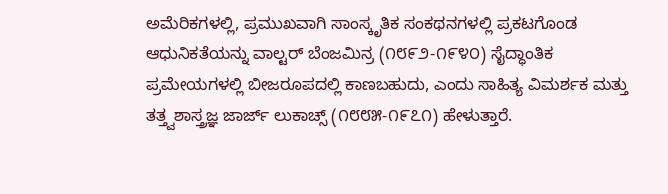ಅಮೆರಿಕಗಳಲ್ಲಿ, ಪ್ರಮುಖವಾಗಿ ಸಾಂಸ್ಕೃತಿಕ ಸಂಕಥನಗಳಲ್ಲಿ ಪ್ರಕಟಗೊಂಡ ಆಧುನಿಕತೆಯನ್ನು ವಾಲ್ಟರ್ ಬೆಂಜಮಿನ್ರ (೧೮೯೨-೧೯೪೦) ಸೈದ್ಧಾಂತಿಕ ಪ್ರಮೇಯಗಳಲ್ಲಿ ಬೀಜರೂಪದಲ್ಲಿ ಕಾಣಬಹುದು, ಎಂದು ಸಾಹಿತ್ಯ ವಿಮರ್ಶಕ ಮತ್ತು ತತ್ತ್ವಶಾಸ್ತ್ರಜ್ಞ ಜಾರ್ಜ್ ಲುಕಾಚ್ಸ್ (೧೮೮೫-೧೯೭೧) ಹೇಳುತ್ತಾರೆ.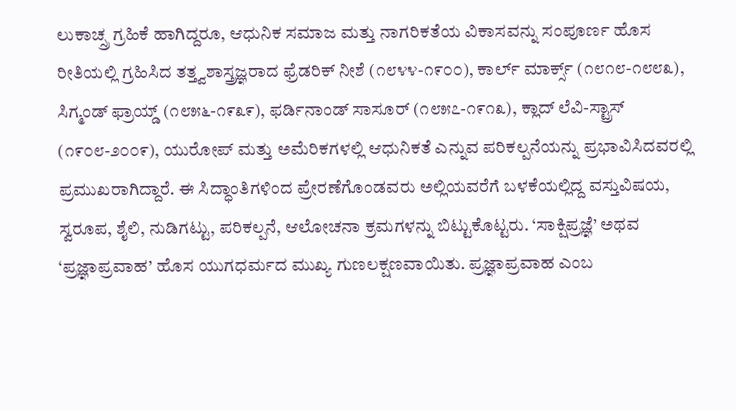ಲುಕಾಚ್ಸ್ರ ಗ್ರಹಿಕೆ ಹಾಗಿದ್ದರೂ, ಆಧುನಿಕ ಸಮಾಜ ಮತ್ತು ನಾಗರಿಕತೆಯ ವಿಕಾಸವನ್ನು ಸಂಪೂರ್ಣ ಹೊಸ ರೀತಿಯಲ್ಲಿ ಗ್ರಹಿಸಿದ ತತ್ತ್ವಶಾಸ್ತ್ರಜ್ಞರಾದ ಫ್ರೆಡರಿಕ್ ನೀಶೆ (೧೮೪೪-೧೯೦೦), ಕಾರ್ಲ್ ಮಾರ್ಕ್ಸ್ (೧೮೧೮-೧೮೮೩), ಸಿಗ್ಮಂಡ್ ಫ್ರಾಯ್ಡ್ (೧೮೫೬-೧೯೩೯), ಫರ್ಡಿನಾಂಡ್ ಸಾಸೂರ್ (೧೮೫೭-೧೯೧೩), ಕ್ಲಾದ್ ಲೆವಿ-ಸ್ಟ್ರಾಸ್ (೧೯೦೮-೨೦೦೯), ಯುರೋಪ್ ಮತ್ತು ಅಮೆರಿಕಗಳಲ್ಲಿ ಆಧುನಿಕತೆ ಎನ್ನುವ ಪರಿಕಲ್ಪನೆಯನ್ನು ಪ್ರಭಾವಿಸಿದವರಲ್ಲಿ ಪ್ರಮುಖರಾಗಿದ್ದಾರೆ. ಈ ಸಿದ್ಧಾಂತಿಗಳಿಂದ ಪ್ರೇರಣೆಗೊಂಡವರು ಅಲ್ಲಿಯವರೆಗೆ ಬಳಕೆಯಲ್ಲಿದ್ದ ವಸ್ತುವಿಷಯ, ಸ್ವರೂಪ, ಶೈಲಿ, ನುಡಿಗಟ್ಟು, ಪರಿಕಲ್ಪನೆ, ಆಲೋಚನಾ ಕ್ರಮಗಳನ್ನು ಬಿಟ್ಟುಕೊಟ್ಟರು. ‘ಸಾಕ್ಷಿಪ್ರಜ್ಞೆ’ ಅಥವ ‘ಪ್ರಜ್ಞಾಪ್ರವಾಹ’ ಹೊಸ ಯುಗಧರ್ಮದ ಮುಖ್ಯ ಗುಣಲಕ್ಷಣವಾಯಿತು. ಪ್ರಜ್ಞಾಪ್ರವಾಹ ಎಂಬ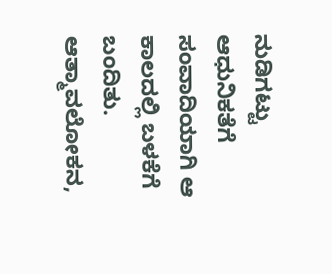ನುಡಿಗಟ್ಟು ಆಧುನಿಕತೆಗೆ ಸಂವಾದಿಯಾಗಿ ಆ ಕಾಲದಲ್ಲಿ ಬಳಕೆಗೆ ಬಂದಿತು. ಆತ್ಮಾವಲೋಕನ,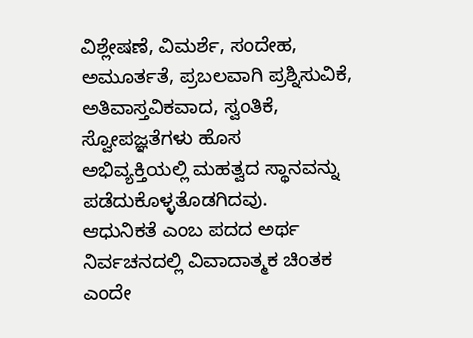ವಿಶ್ಲೇಷಣೆ, ವಿಮರ್ಶೆ, ಸಂದೇಹ, ಅಮೂರ್ತತೆ, ಪ್ರಬಲವಾಗಿ ಪ್ರಶ್ನಿಸುವಿಕೆ, ಅತಿವಾಸ್ತವಿಕವಾದ, ಸ್ವಂತಿಕೆ, ಸ್ವೋಪಜ್ಞತೆಗಳು ಹೊಸ ಅಭಿವ್ಯಕ್ತಿಯಲ್ಲಿ ಮಹತ್ವದ ಸ್ಥಾನವನ್ನು ಪಡೆದುಕೊಳ್ಳತೊಡಗಿದವು.
ಆಧುನಿಕತೆ ಎಂಬ ಪದದ ಅರ್ಥ ನಿರ್ವಚನದಲ್ಲಿ ವಿವಾದಾತ್ಮಕ ಚಿಂತಕ ಎಂದೇ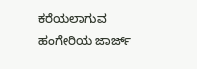ಕರೆಯಲಾಗುವ ಹಂಗೇರಿಯ ಜಾರ್ಜ್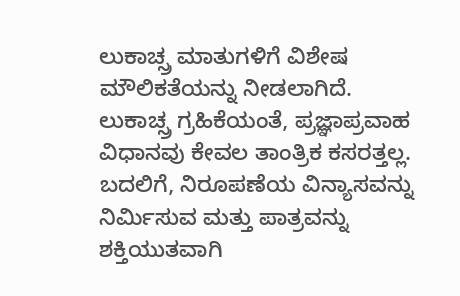ಲುಕಾಚ್ಸ್ರ ಮಾತುಗಳಿಗೆ ವಿಶೇಷ ಮೌಲಿಕತೆಯನ್ನು ನೀಡಲಾಗಿದೆ. ಲುಕಾಚ್ಸ್ರ ಗ್ರಹಿಕೆಯಂತೆ, ಪ್ರಜ್ಞಾಪ್ರವಾಹ ವಿಧಾನವು ಕೇವಲ ತಾಂತ್ರಿಕ ಕಸರತ್ತಲ್ಲ. ಬದಲಿಗೆ, ನಿರೂಪಣೆಯ ವಿನ್ಯಾಸವನ್ನು ನಿರ್ಮಿಸುವ ಮತ್ತು ಪಾತ್ರವನ್ನು ಶಕ್ತಿಯುತವಾಗಿ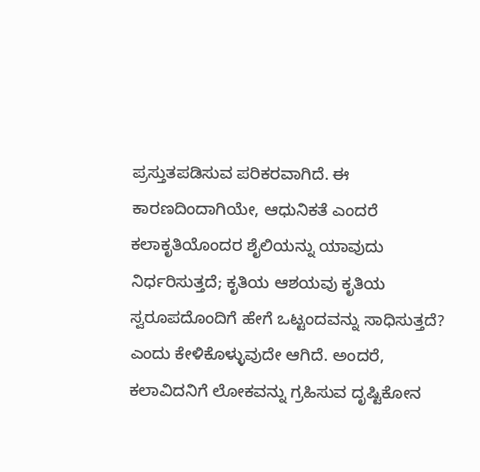ಪ್ರಸ್ತುತಪಡಿಸುವ ಪರಿಕರವಾಗಿದೆ. ಈ ಕಾರಣದಿಂದಾಗಿಯೇ, ಆಧುನಿಕತೆ ಎಂದರೆ ಕಲಾಕೃತಿಯೊಂದರ ಶೈಲಿಯನ್ನು ಯಾವುದು ನಿರ್ಧರಿಸುತ್ತದೆ; ಕೃತಿಯ ಆಶಯವು ಕೃತಿಯ ಸ್ವರೂಪದೊಂದಿಗೆ ಹೇಗೆ ಒಟ್ಟಂದವನ್ನು ಸಾಧಿಸುತ್ತದೆ? ಎಂದು ಕೇಳಿಕೊಳ್ಳುವುದೇ ಆಗಿದೆ. ಅಂದರೆ, ಕಲಾವಿದನಿಗೆ ಲೋಕವನ್ನು ಗ್ರಹಿಸುವ ದೃಷ್ಟಿಕೋನ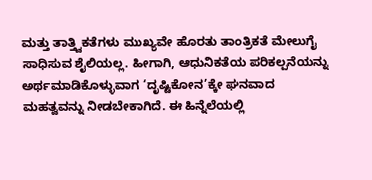ಮತ್ತು ತಾತ್ತ್ವಿಕತೆಗಳು ಮುಖ್ಯವೇ ಹೊರತು ತಾಂತ್ರಿಕತೆ ಮೇಲುಗೈ ಸಾಧಿಸುವ ಶೈಲಿಯಲ್ಲ. ಹೀಗಾಗಿ, ಆಧುನಿಕತೆಯ ಪರಿಕಲ್ಪನೆಯನ್ನು ಅರ್ಥಮಾಡಿಕೊಳ್ಳುವಾಗ ‘ದೃಷ್ಟಿಕೋನ’ಕ್ಕೇ ಘನವಾದ ಮಹತ್ವವನ್ನು ನೀಡಬೇಕಾಗಿದೆ. ಈ ಹಿನ್ನೆಲೆಯಲ್ಲಿ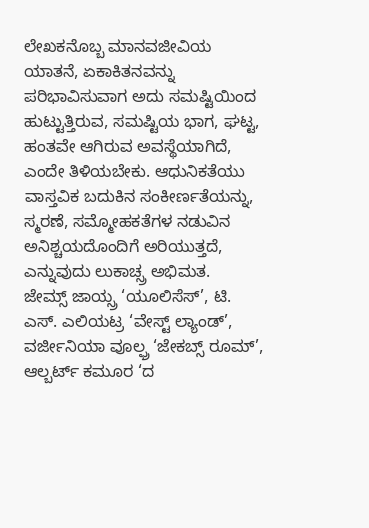ಲೇಖಕನೊಬ್ಬ ಮಾನವಜೀವಿಯ ಯಾತನೆ, ಏಕಾಕಿತನವನ್ನು ಪರಿಭಾವಿಸುವಾಗ ಅದು ಸಮಷ್ಟಿಯಿಂದ ಹುಟ್ಟುತ್ತಿರುವ, ಸಮಷ್ಟಿಯ ಭಾಗ, ಘಟ್ಟ, ಹಂತವೇ ಆಗಿರುವ ಅವಸ್ಥೆಯಾಗಿದೆ, ಎಂದೇ ತಿಳಿಯಬೇಕು. ಆಧುನಿಕತೆಯು ವಾಸ್ತವಿಕ ಬದುಕಿನ ಸಂಕೀರ್ಣತೆಯನ್ನು, ಸ್ಮರಣೆ, ಸಮ್ಮೋಹಕತೆಗಳ ನಡುವಿನ ಅನಿಶ್ಚಯದೊಂದಿಗೆ ಅರಿಯುತ್ತದೆ, ಎನ್ನುವುದು ಲುಕಾಚ್ಸ್ರ ಅಭಿಮತ.
ಜೇಮ್ಸ್ ಜಾಯ್ಸ್ರ ‘ಯೂಲಿಸೆಸ್’, ಟಿ. ಎಸ್. ಎಲಿಯಟ್ರ ‘ವೇಸ್ಟ್ ಲ್ಯಾಂಡ್’, ವರ್ಜೀನಿಯಾ ವೂಲ್ಫ್ರ ‘ಜೇಕಬ್ಸ್ ರೂಮ್’, ಆಲ್ಬರ್ಟ್ ಕಮೂರ ‘ದ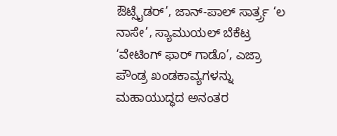ಔಟ್ಸೈಡರ್’, ಜಾನ್-ಪಾಲ್ ಸಾರ್ತ್ರ್ರ ‘ಲ ನಾಸೇ’, ಸ್ಯಾಮುಯಲ್ ಬೆಕೆಟ್ರ ‘ವೇಟಿಂಗ್ ಫಾರ್ ಗಾಡೊ’, ಎಜ್ರಾ ಪೌಂಡ್ರ ಖಂಡಕಾವ್ಯಗಳನ್ನು ಮಹಾಯುದ್ಧದ ಅನಂತರ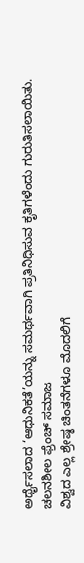ಅರ್ಥೈಸಲಾದ ‘ಆಧುನಿಕತೆ’ಯನ್ನು ಸಮರ್ಥವಾಗಿ ಪ್ರತಿನಿಧಿಸುವ ಕೃತಿಗಳೆಂದು ಗುರುತಿಸಲಾಯಿತು.
ಚಲನಶೀಲ ಫ್ರೆಂಚ್ ಸಮಾಜ
ವಿಶ್ವದ ಎಲ್ಲ ಶ್ರೇಷ್ಠ ಚಿಂತನೆಗಳೂ ಮೊದಲಿಗೆ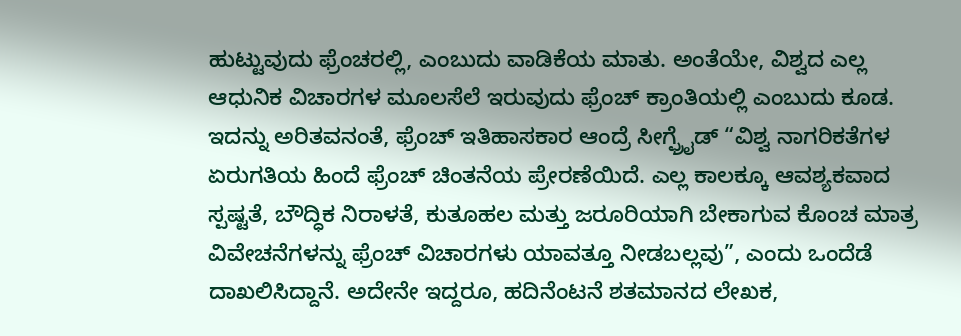ಹುಟ್ಟುವುದು ಫ್ರೆಂಚರಲ್ಲಿ, ಎಂಬುದು ವಾಡಿಕೆಯ ಮಾತು. ಅಂತೆಯೇ, ವಿಶ್ವದ ಎಲ್ಲ ಆಧುನಿಕ ವಿಚಾರಗಳ ಮೂಲಸೆಲೆ ಇರುವುದು ಫ್ರೆಂಚ್ ಕ್ರಾಂತಿಯಲ್ಲಿ ಎಂಬುದು ಕೂಡ. ಇದನ್ನು ಅರಿತವನಂತೆ, ಫ್ರೆಂಚ್ ಇತಿಹಾಸಕಾರ ಆಂದ್ರೆ ಸೀಗ್ಫ್ರೈಡ್ “ವಿಶ್ವ ನಾಗರಿಕತೆಗಳ ಏರುಗತಿಯ ಹಿಂದೆ ಫ್ರೆಂಚ್ ಚಿಂತನೆಯ ಪ್ರೇರಣೆಯಿದೆ. ಎಲ್ಲ ಕಾಲಕ್ಕೂ ಆವಶ್ಯಕವಾದ ಸ್ಪಷ್ಟತೆ, ಬೌದ್ಧಿಕ ನಿರಾಳತೆ, ಕುತೂಹಲ ಮತ್ತು ಜರೂರಿಯಾಗಿ ಬೇಕಾಗುವ ಕೊಂಚ ಮಾತ್ರ ವಿವೇಚನೆಗಳನ್ನು ಫ್ರೆಂಚ್ ವಿಚಾರಗಳು ಯಾವತ್ತೂ ನೀಡಬಲ್ಲವು”, ಎಂದು ಒಂದೆಡೆ ದಾಖಲಿಸಿದ್ದಾನೆ. ಅದೇನೇ ಇದ್ದರೂ, ಹದಿನೆಂಟನೆ ಶತಮಾನದ ಲೇಖಕ,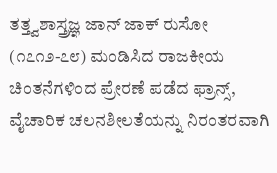ತತ್ತ್ವಶಾಸ್ತ್ರಜ್ಞ ಜಾನ್ ಜಾಕ್ ರುಸೋ (೧೭೧೨-೭೮) ಮಂಡಿಸಿದ ರಾಜಕೀಯ ಚಿಂತನೆಗಳಿಂದ ಪ್ರೇರಣೆ ಪಡೆದ ಫ್ರಾನ್ಸ್, ವೈಚಾರಿಕ ಚಲನಶೀಲತೆಯನ್ನು ನಿರಂತರವಾಗಿ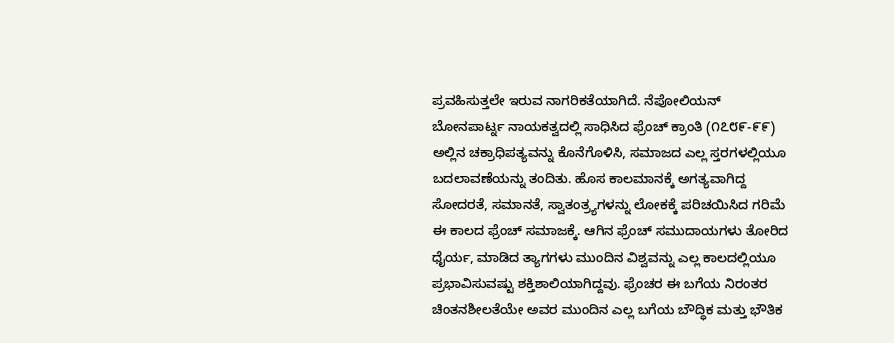ಪ್ರವಹಿಸುತ್ತಲೇ ಇರುವ ನಾಗರಿಕತೆಯಾಗಿದೆ. ನೆಪೋಲಿಯನ್ ಬೋನಪಾರ್ಟ್ನ ನಾಯಕತ್ವದಲ್ಲಿ ಸಾಧಿಸಿದ ಫ್ರೆಂಚ್ ಕ್ರಾಂತಿ (೧೭೮೯-೯೯) ಅಲ್ಲಿನ ಚಕ್ರಾಧಿಪತ್ಯವನ್ನು ಕೊನೆಗೊಳಿಸಿ, ಸಮಾಜದ ಎಲ್ಲ ಸ್ತರಗಳಲ್ಲಿಯೂ ಬದಲಾವಣೆಯನ್ನು ತಂದಿತು. ಹೊಸ ಕಾಲಮಾನಕ್ಕೆ ಅಗತ್ಯವಾಗಿದ್ದ ಸೋದರತೆ, ಸಮಾನತೆ, ಸ್ವಾತಂತ್ರ್ಯಗಳನ್ನು ಲೋಕಕ್ಕೆ ಪರಿಚಯಿಸಿದ ಗರಿಮೆ ಈ ಕಾಲದ ಫ್ರೆಂಚ್ ಸಮಾಜಕ್ಕೆ. ಆಗಿನ ಫ್ರೆಂಚ್ ಸಮುದಾಯಗಳು ತೋರಿದ ಧೈರ್ಯ, ಮಾಡಿದ ತ್ಯಾಗಗಳು ಮುಂದಿನ ವಿಶ್ವವನ್ನು ಎಲ್ಲ ಕಾಲದಲ್ಲಿಯೂ ಪ್ರಭಾವಿಸುವಷ್ಟು ಶಕ್ತಿಶಾಲಿಯಾಗಿದ್ದವು. ಫ್ರೆಂಚರ ಈ ಬಗೆಯ ನಿರಂತರ ಚಿಂತನಶೀಲತೆಯೇ ಅವರ ಮುಂದಿನ ಎಲ್ಲ ಬಗೆಯ ಬೌದ್ಧಿಕ ಮತ್ತು ಭೌತಿಕ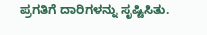ಪ್ರಗತಿಗೆ ದಾರಿಗಳನ್ನು ಸೃಷ್ಟಿಸಿತು.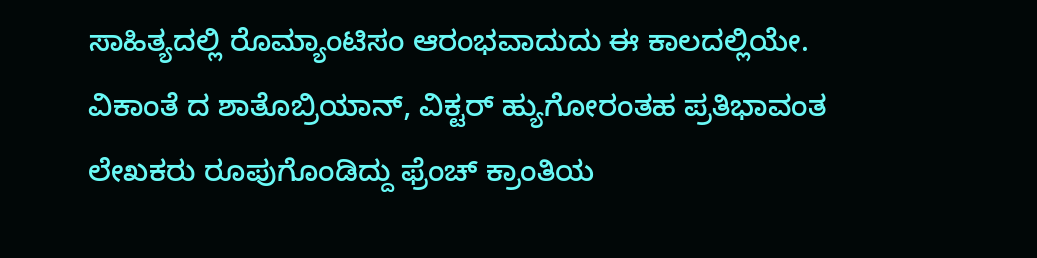ಸಾಹಿತ್ಯದಲ್ಲಿ ರೊಮ್ಯಾಂಟಿಸಂ ಆರಂಭವಾದುದು ಈ ಕಾಲದಲ್ಲಿಯೇ. ವಿಕಾಂತೆ ದ ಶಾತೊಬ್ರಿಯಾನ್, ವಿಕ್ಟರ್ ಹ್ಯುಗೋರಂತಹ ಪ್ರತಿಭಾವಂತ ಲೇಖಕರು ರೂಪುಗೊಂಡಿದ್ದು ಫ್ರೆಂಚ್ ಕ್ರಾಂತಿಯ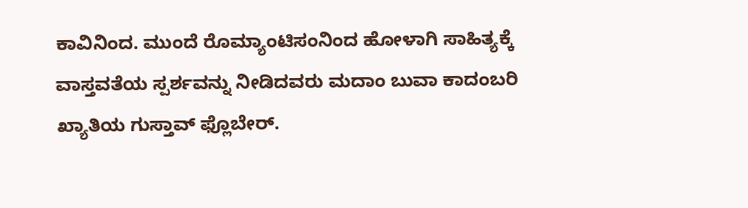ಕಾವಿನಿಂದ. ಮುಂದೆ ರೊಮ್ಯಾಂಟಿಸಂನಿಂದ ಹೋಳಾಗಿ ಸಾಹಿತ್ಯಕ್ಕೆ ವಾಸ್ತವತೆಯ ಸ್ಪರ್ಶವನ್ನು ನೀಡಿದವರು ಮದಾಂ ಬುವಾ ಕಾದಂಬರಿ ಖ್ಯಾತಿಯ ಗುಸ್ತಾವ್ ಫ್ಲೊಬೇರ್.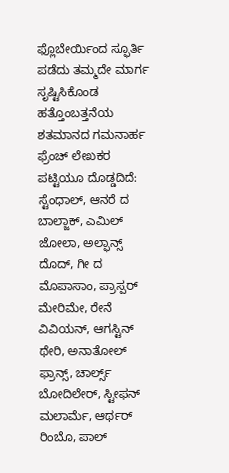ಫ್ಲೊಬೇರ್ಯಿಂದ ಸ್ಫೂರ್ತಿ ಪಡೆದು ತಮ್ಮದೇ ಮಾರ್ಗ ಸೃಷ್ಟಿಸಿಕೊಂಡ ಹತ್ತೊಂಬತ್ತನೆಯ ಶತಮಾನದ ಗಮನಾರ್ಹ ಫ್ರೆಂಚ್ ಲೇಖಕರ ಪಟ್ಟಿಯೂ ದೊಡ್ಡದಿದೆ: ಸ್ಟೆಂಧಾಲ್, ಆನರೆ ದ ಬಾಲ್ಜಾಕ್, ಎಮಿಲ್ ಜೋಲಾ, ಅಲ್ಫಾನ್ಸ್ ದೊದ್, ಗೀ ದ ಮೊಪಾಸಾಂ, ಪ್ರಾಸ್ಪರ್ ಮೇರಿಮೇ, ರೇನೆ ವಿವಿಯನ್, ಆಗಸ್ಟಿನ್ ಥೇರಿ, ಅನಾತೋಲ್ ಫ್ರಾನ್ಸ್, ಚಾರ್ಲ್ಸ್ ಬೋದಿಲೇರ್, ಸ್ಟೀಫನ್ ಮಲಾರ್ಮೆ, ಆರ್ಥರ್ ರಿಂಬೊ, ಪಾಲ್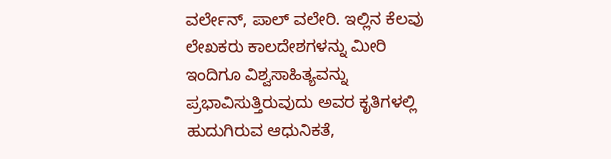ವರ್ಲೇನ್, ಪಾಲ್ ವಲೇರಿ. ಇಲ್ಲಿನ ಕೆಲವು ಲೇಖಕರು ಕಾಲದೇಶಗಳನ್ನು ಮೀರಿ ಇಂದಿಗೂ ವಿಶ್ವಸಾಹಿತ್ಯವನ್ನು ಪ್ರಭಾವಿಸುತ್ತಿರುವುದು ಅವರ ಕೃತಿಗಳಲ್ಲಿ ಹುದುಗಿರುವ ಆಧುನಿಕತೆ,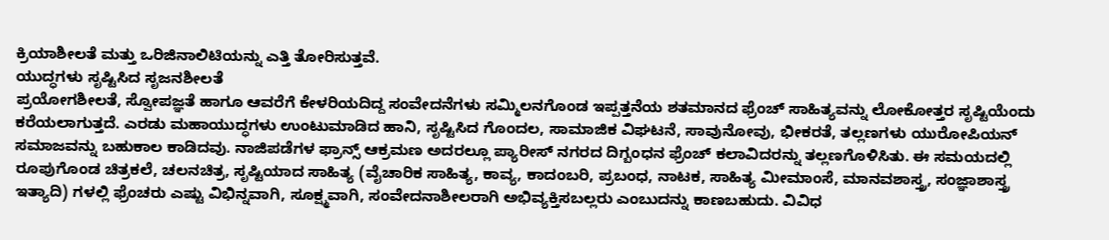ಕ್ರಿಯಾಶೀಲತೆ ಮತ್ತು ಒರಿಜಿನಾಲಿಟಿಯನ್ನು ಎತ್ತಿ ತೋರಿಸುತ್ತವೆ.
ಯುದ್ಧಗಳು ಸೃಷ್ಟಿಸಿದ ಸೃಜನಶೀಲತೆ
ಪ್ರಯೋಗಶೀಲತೆ, ಸ್ವೋಪಜ್ಞತೆ ಹಾಗೂ ಆವರೆಗೆ ಕೇಳರಿಯದಿದ್ದ ಸಂವೇದನೆಗಳು ಸಮ್ಮಿಲನಗೊಂಡ ಇಪ್ಪತ್ತನೆಯ ಶತಮಾನದ ಫ್ರೆಂಚ್ ಸಾಹಿತ್ಯವನ್ನು ಲೋಕೋತ್ತರ ಸೃಷ್ಟಿಯೆಂದು ಕರೆಯಲಾಗುತ್ತದೆ. ಎರಡು ಮಹಾಯುದ್ಧಗಳು ಉಂಟುಮಾಡಿದ ಹಾನಿ, ಸೃಷ್ಟಿಸಿದ ಗೊಂದಲ, ಸಾಮಾಜಿಕ ವಿಘಟನೆ, ಸಾವುನೋವು, ಭೀಕರತೆ, ತಲ್ಲಣಗಳು ಯುರೋಪಿಯನ್ ಸಮಾಜವನ್ನು ಬಹುಕಾಲ ಕಾಡಿದವು. ನಾಜಿಪಡೆಗಳ ಫ್ರಾನ್ಸ್ ಆಕ್ರಮಣ ಅದರಲ್ಲೂ ಪ್ಯಾರೀಸ್ ನಗರದ ದಿಗ್ಬಂಧನ ಫ್ರೆಂಚ್ ಕಲಾವಿದರನ್ನು ತಲ್ಲಣಗೊಳಿಸಿತು. ಈ ಸಮಯದಲ್ಲಿ ರೂಪುಗೊಂಡ ಚಿತ್ರಕಲೆ, ಚಲನಚಿತ್ರ, ಸೃಷ್ಟಿಯಾದ ಸಾಹಿತ್ಯ (ವೈಚಾರಿಕ ಸಾಹಿತ್ಯ, ಕಾವ್ಯ, ಕಾದಂಬರಿ, ಪ್ರಬಂಧ, ನಾಟಕ, ಸಾಹಿತ್ಯ ಮೀಮಾಂಸೆ, ಮಾನವಶಾಸ್ತ್ರ, ಸಂಜ್ಞಾಶಾಸ್ತ್ರ ಇತ್ಯಾದಿ) ಗಳಲ್ಲಿ ಫ್ರೆಂಚರು ಎಷ್ಟು ವಿಭಿನ್ನವಾಗಿ, ಸೂಕ್ಷ್ಮವಾಗಿ, ಸಂವೇದನಾಶೀಲರಾಗಿ ಅಭಿವ್ಯಕ್ತಿಸಬಲ್ಲರು ಎಂಬುದನ್ನು ಕಾಣಬಹುದು. ವಿವಿಧ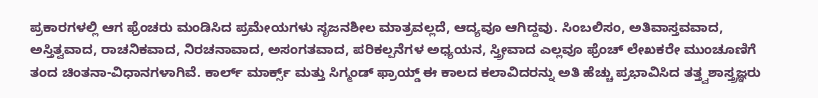ಪ್ರಕಾರಗಳಲ್ಲಿ ಆಗ ಫ್ರೆಂಚರು ಮಂಡಿಸಿದ ಪ್ರಮೇಯಗಳು ಸೃಜನಶೀಲ ಮಾತ್ರವಲ್ಲದೆ, ಆದ್ಯವೂ ಆಗಿದ್ದವು. ಸಿಂಬಲಿಸಂ, ಅತಿವಾಸ್ತವವಾದ, ಅಸ್ತಿತ್ವವಾದ, ರಾಚನಿಕವಾದ, ನಿರಚನಾವಾದ, ಅಸಂಗತವಾದ, ಪರಿಕಲ್ಪನೆಗಳ ಅಧ್ಯಯನ, ಸ್ತ್ರೀವಾದ ಎಲ್ಲವೂ ಫ್ರೆಂಚ್ ಲೇಖಕರೇ ಮುಂಚೂಣಿಗೆ ತಂದ ಚಿಂತನಾ-ವಿಧಾನಗಳಾಗಿವೆ. ಕಾರ್ಲ್ ಮಾರ್ಕ್ಸ್ ಮತ್ತು ಸಿಗ್ಮಂಡ್ ಫ್ರಾಯ್ಡ್ ಈ ಕಾಲದ ಕಲಾವಿದರನ್ನು ಅತಿ ಹೆಚ್ಚು ಪ್ರಭಾವಿಸಿದ ತತ್ತ್ವಶಾಸ್ತ್ರಜ್ಞರು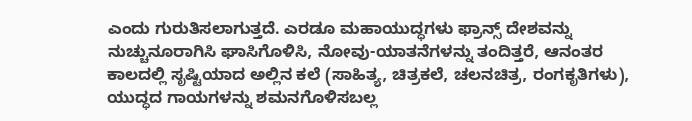ಎಂದು ಗುರುತಿಸಲಾಗುತ್ತದೆ. ಎರಡೂ ಮಹಾಯುದ್ಧಗಳು ಫ್ರಾನ್ಸ್ ದೇಶವನ್ನು ನುಚ್ಚುನೂರಾಗಿಸಿ ಘಾಸಿಗೊಳಿಸಿ, ನೋವು-ಯಾತನೆಗಳನ್ನು ತಂದಿತ್ತರೆ, ಆನಂತರ ಕಾಲದಲ್ಲಿ ಸೃಷ್ಟಿಯಾದ ಅಲ್ಲಿನ ಕಲೆ (ಸಾಹಿತ್ಯ, ಚಿತ್ರಕಲೆ, ಚಲನಚಿತ್ರ, ರಂಗಕೃತಿಗಳು), ಯುದ್ಧದ ಗಾಯಗಳನ್ನು ಶಮನಗೊಳಿಸಬಲ್ಲ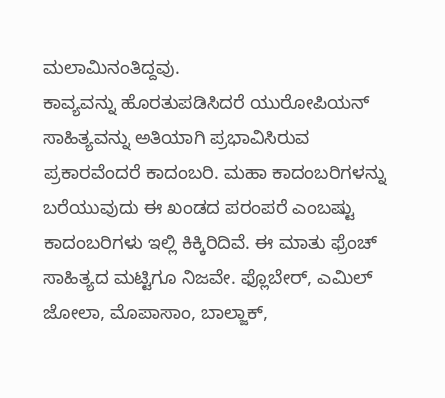ಮಲಾಮಿನಂತಿದ್ದವು.
ಕಾವ್ಯವನ್ನು ಹೊರತುಪಡಿಸಿದರೆ ಯುರೋಪಿಯನ್ ಸಾಹಿತ್ಯವನ್ನು ಅತಿಯಾಗಿ ಪ್ರಭಾವಿಸಿರುವ ಪ್ರಕಾರವೆಂದರೆ ಕಾದಂಬರಿ. ಮಹಾ ಕಾದಂಬರಿಗಳನ್ನು ಬರೆಯುವುದು ಈ ಖಂಡದ ಪರಂಪರೆ ಎಂಬಷ್ಟು ಕಾದಂಬರಿಗಳು ಇಲ್ಲಿ ಕಿಕ್ಕಿರಿದಿವೆ. ಈ ಮಾತು ಫ್ರೆಂಚ್ ಸಾಹಿತ್ಯದ ಮಟ್ಟಿಗೂ ನಿಜವೇ. ಫ್ಲೊಬೇರ್, ಎಮಿಲ್ ಜೋಲಾ, ಮೊಪಾಸಾಂ, ಬಾಲ್ಜಾಕ್,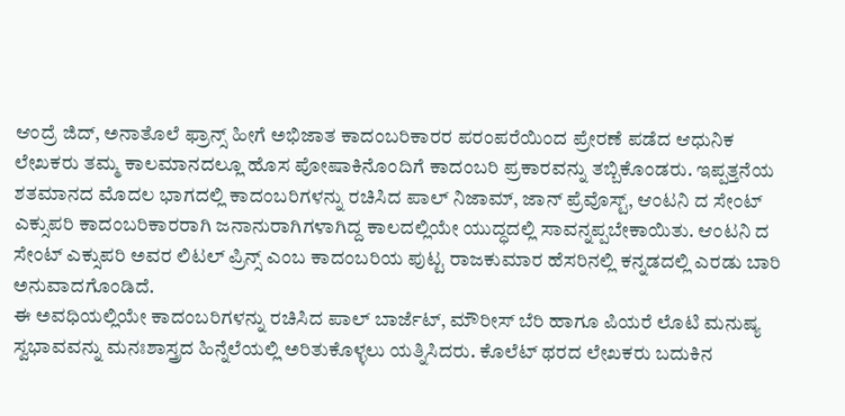ಆಂದ್ರೆ ಜಿದ್, ಅನಾತೊಲೆ ಫ್ರಾನ್ಸ್ ಹೀಗೆ ಅಭಿಜಾತ ಕಾದಂಬರಿಕಾರರ ಪರಂಪರೆಯಿಂದ ಪ್ರೇರಣೆ ಪಡೆದ ಆಧುನಿಕ ಲೇಖಕರು ತಮ್ಮ ಕಾಲಮಾನದಲ್ಲೂ ಹೊಸ ಪೋಷಾಕಿನೊಂದಿಗೆ ಕಾದಂಬರಿ ಪ್ರಕಾರವನ್ನು ತಬ್ಬಿಕೊಂಡರು. ಇಪ್ಪತ್ತನೆಯ ಶತಮಾನದ ಮೊದಲ ಭಾಗದಲ್ಲಿ ಕಾದಂಬರಿಗಳನ್ನು ರಚಿಸಿದ ಪಾಲ್ ನಿಜಾಮ್, ಜಾನ್ ಪ್ರೆವೊಸ್ಟ್, ಆಂಟನಿ ದ ಸೇಂಟ್ ಎಕ್ಸುಪರಿ ಕಾದಂಬರಿಕಾರರಾಗಿ ಜನಾನುರಾಗಿಗಳಾಗಿದ್ದ ಕಾಲದಲ್ಲಿಯೇ ಯುದ್ಧದಲ್ಲಿ ಸಾವನ್ನಪ್ಪಬೇಕಾಯಿತು. ಆಂಟನಿ ದ ಸೇಂಟ್ ಎಕ್ಸುಪರಿ ಅವರ ಲಿಟಲ್ ಪ್ರಿನ್ಸ್ ಎಂಬ ಕಾದಂಬರಿಯ ಪುಟ್ಟ ರಾಜಕುಮಾರ ಹೆಸರಿನಲ್ಲಿ ಕನ್ನಡದಲ್ಲಿ ಎರಡು ಬಾರಿ ಅನುವಾದಗೊಂಡಿದೆ.
ಈ ಅವಧಿಯಲ್ಲಿಯೇ ಕಾದಂಬರಿಗಳನ್ನು ರಚಿಸಿದ ಪಾಲ್ ಬಾರ್ಜೆಟ್, ಮೌರೀಸ್ ಬೆರಿ ಹಾಗೂ ಪಿಯರೆ ಲೊಟಿ ಮನುಷ್ಯ ಸ್ವಭಾವವನ್ನು ಮನಃಶಾಸ್ತ್ರದ ಹಿನ್ನೆಲೆಯಲ್ಲಿ ಅರಿತುಕೊಳ್ಳಲು ಯತ್ನಿಸಿದರು. ಕೊಲೆಟ್ ಥರದ ಲೇಖಕರು ಬದುಕಿನ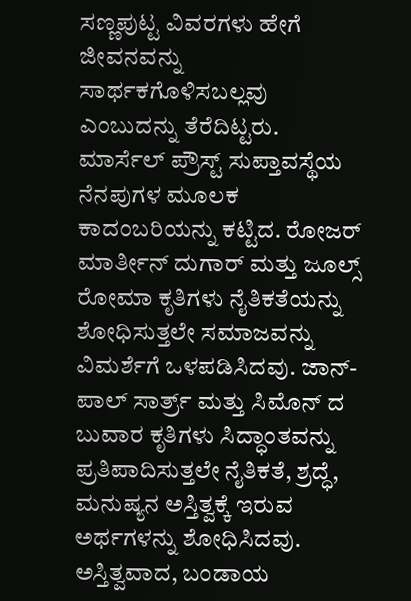ಸಣ್ಣಪುಟ್ಟ ವಿವರಗಳು ಹೇಗೆ ಜೀವನವನ್ನು ಸಾರ್ಥಕಗೊಳಿಸಬಲ್ಲವು ಎಂಬುದನ್ನು ತೆರೆದಿಟ್ಟರು. ಮಾರ್ಸೆಲ್ ಪ್ರೌಸ್ಟ್ ಸುಪ್ತಾವಸ್ಥೆಯ ನೆನಪುಗಳ ಮೂಲಕ ಕಾದಂಬರಿಯನ್ನು ಕಟ್ಟಿದ. ರೋಜರ್ ಮಾರ್ತೀನ್ ದುಗಾರ್ ಮತ್ತು ಜೂಲ್ಸ್ ರೋಮಾ ಕೃತಿಗಳು ನೈತಿಕತೆಯನ್ನು ಶೋಧಿಸುತ್ತಲೇ ಸಮಾಜವನ್ನು ವಿಮರ್ಶೆಗೆ ಒಳಪಡಿಸಿದವು. ಜಾನ್-ಪಾಲ್ ಸಾರ್ತ್ರ್ ಮತ್ತು ಸಿಮೊನ್ ದ ಬುವಾರ ಕೃತಿಗಳು ಸಿದ್ಧಾಂತವನ್ನು ಪ್ರತಿಪಾದಿಸುತ್ತಲೇ ನೈತಿಕತೆ, ಶ್ರದ್ಧೆ, ಮನುಷ್ಯನ ಅಸ್ತಿತ್ವಕ್ಕೆ ಇರುವ ಅರ್ಥಗಳನ್ನು ಶೋಧಿಸಿದವು. ಅಸ್ತಿತ್ವವಾದ, ಬಂಡಾಯ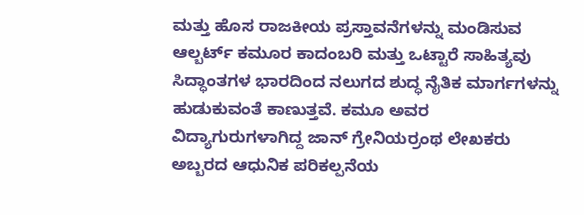ಮತ್ತು ಹೊಸ ರಾಜಕೀಯ ಪ್ರಸ್ತಾವನೆಗಳನ್ನು ಮಂಡಿಸುವ ಆಲ್ಬರ್ಟ್ ಕಮೂರ ಕಾದಂಬರಿ ಮತ್ತು ಒಟ್ಟಾರೆ ಸಾಹಿತ್ಯವು ಸಿದ್ಧಾಂತಗಳ ಭಾರದಿಂದ ನಲುಗದ ಶುದ್ಧ ನೈತಿಕ ಮಾರ್ಗಗಳನ್ನು ಹುಡುಕುವಂತೆ ಕಾಣುತ್ತವೆ. ಕಮೂ ಅವರ ವಿದ್ಯಾಗುರುಗಳಾಗಿದ್ದ ಜಾನ್ ಗ್ರೇನಿಯರ್ರಂಥ ಲೇಖಕರು ಅಬ್ಬರದ ಆಧುನಿಕ ಪರಿಕಲ್ಪನೆಯ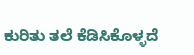ಕುರಿತು ತಲೆ ಕೆಡಿಸಿಕೊಳ್ಳದೆ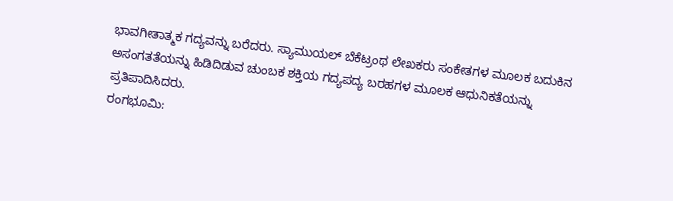ಭಾವಗೀತಾತ್ಮಕ ಗದ್ಯವನ್ನು ಬರೆದರು. ಸ್ಯಾಮುಯಲ್ ಬೆಕೆಟ್ರಂಥ ಲೇಖಕರು ಸಂಕೇತಗಳ ಮೂಲಕ ಬದುಕಿನ ಅಸಂಗತತೆಯನ್ನು ಹಿಡಿದಿಡುವ ಚುಂಬಕ ಶಕ್ತಿಯ ಗದ್ಯಪದ್ಯ ಬರಹಗಳ ಮೂಲಕ ಆಧುನಿಕತೆಯನ್ನು ಪ್ರತಿಪಾದಿಸಿದರು.
ರಂಗಭೂಮಿ: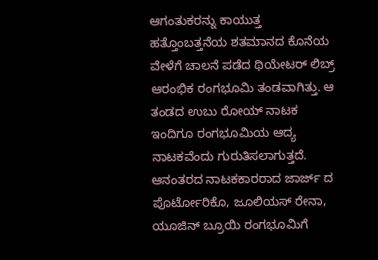ಆಗಂತುಕರನ್ನು ಕಾಯುತ್ತ
ಹತ್ತೊಂಬತ್ತನೆಯ ಶತಮಾನದ ಕೊನೆಯ ವೇಳೆಗೆ ಚಾಲನೆ ಪಡೆದ ಥಿಯೇಟರ್ ಲಿಬ್ರ್ ಆರಂಭಿಕ ರಂಗಭೂಮಿ ತಂಡವಾಗಿತ್ತು. ಆ ತಂಡದ ಉಬು ರೋಯ್ ನಾಟಕ ಇಂದಿಗೂ ರಂಗಭೂಮಿಯ ಆದ್ಯ ನಾಟಕವೆಂದು ಗುರುತಿಸಲಾಗುತ್ತದೆ. ಆನಂತರದ ನಾಟಕಕಾರರಾದ ಜಾರ್ಜ್ ದ ಪೊರ್ಟೋರಿಕೊ, ಜೂಲಿಯಸ್ ರೇನಾ, ಯೂಜಿನ್ ಬ್ರೂಯಿ ರಂಗಭೂಮಿಗೆ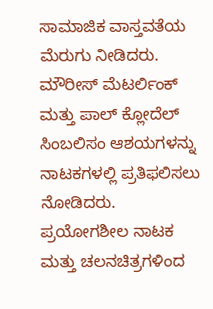ಸಾಮಾಜಿಕ ವಾಸ್ತವತೆಯ ಮೆರುಗು ನೀಡಿದರು. ಮೌರೀಸ್ ಮೆಟರ್ಲಿಂಕ್ ಮತ್ತು ಪಾಲ್ ಕ್ಲೋದೆಲ್ ಸಿಂಬಲಿಸಂ ಆಶಯಗಳನ್ನು ನಾಟಕಗಳಲ್ಲಿ ಪ್ರತಿಫಲಿಸಲು ನೋಡಿದರು. ಪ್ರಯೋಗಶೀಲ ನಾಟಕ ಮತ್ತು ಚಲನಚಿತ್ರಗಳಿಂದ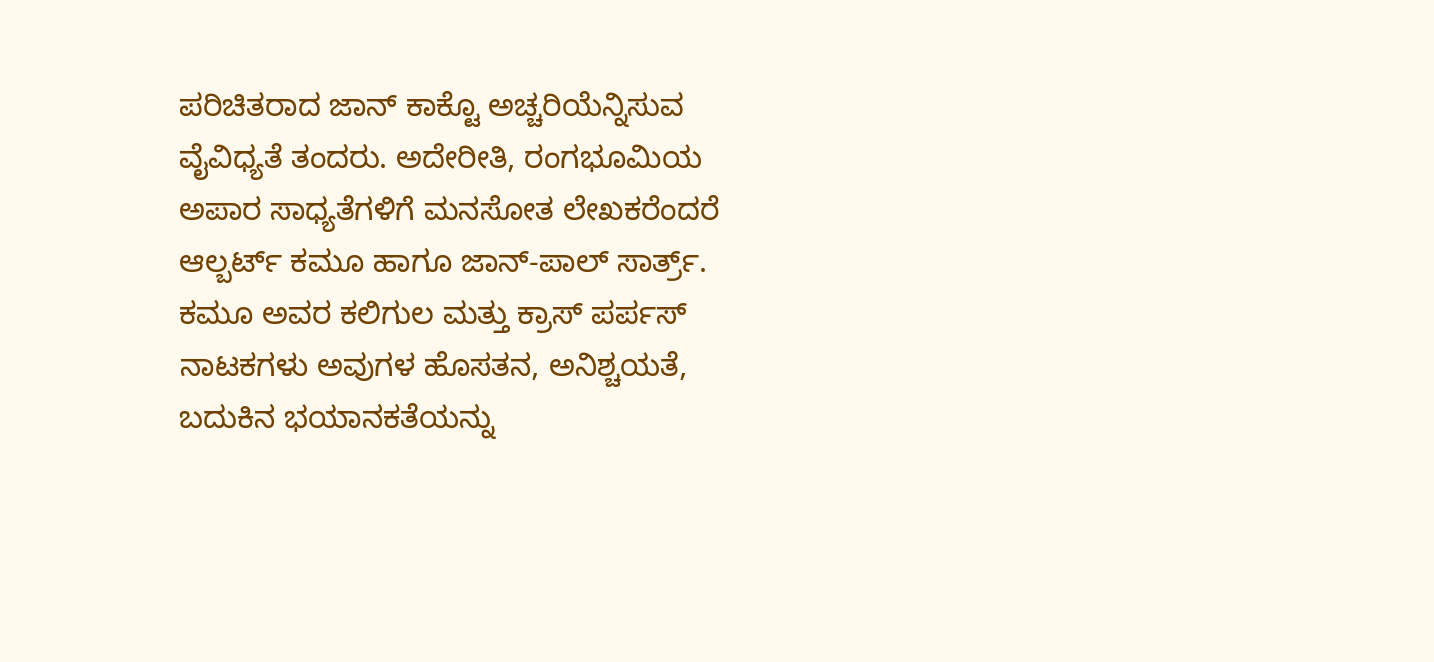ಪರಿಚಿತರಾದ ಜಾನ್ ಕಾಕ್ಟೊ ಅಚ್ಚರಿಯೆನ್ನಿಸುವ ವೈವಿಧ್ಯತೆ ತಂದರು. ಅದೇರೀತಿ, ರಂಗಭೂಮಿಯ ಅಪಾರ ಸಾಧ್ಯತೆಗಳಿಗೆ ಮನಸೋತ ಲೇಖಕರೆಂದರೆ ಆಲ್ಬರ್ಟ್ ಕಮೂ ಹಾಗೂ ಜಾನ್-ಪಾಲ್ ಸಾರ್ತ್ರ್. ಕಮೂ ಅವರ ಕಲಿಗುಲ ಮತ್ತು ಕ್ರಾಸ್ ಪರ್ಪಸ್ ನಾಟಕಗಳು ಅವುಗಳ ಹೊಸತನ, ಅನಿಶ್ಚಯತೆ, ಬದುಕಿನ ಭಯಾನಕತೆಯನ್ನು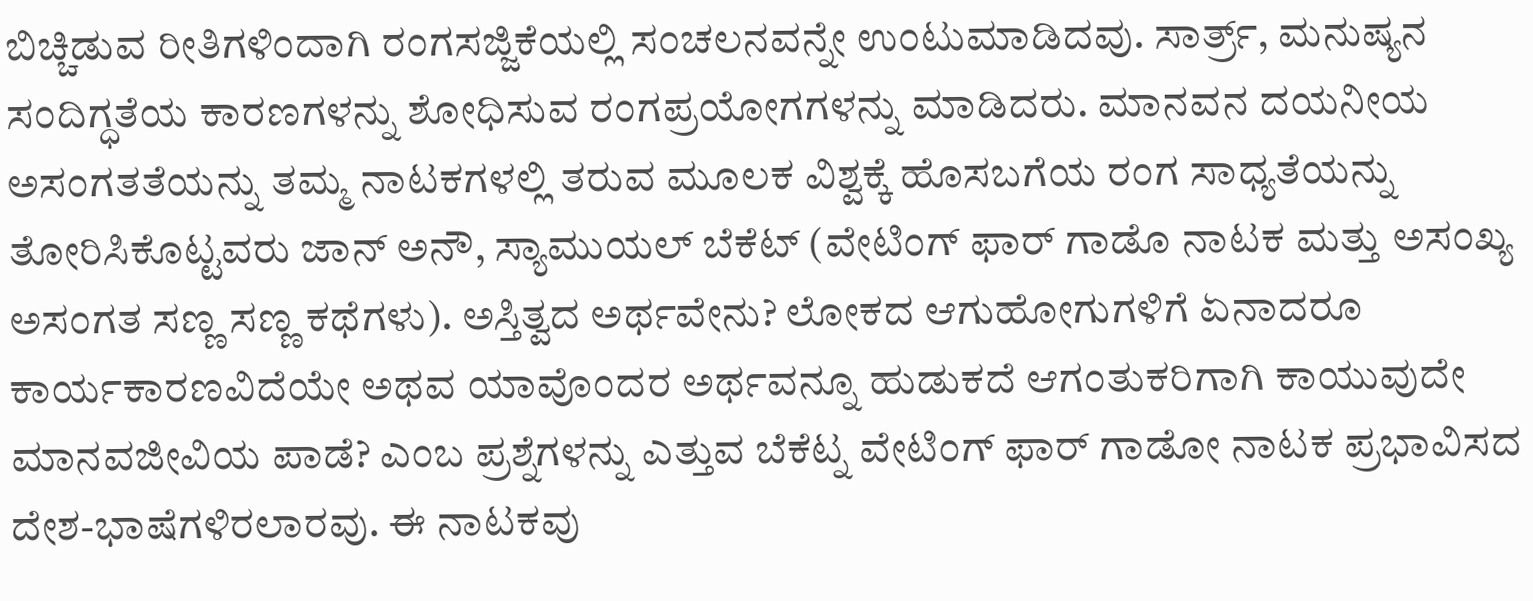ಬಿಚ್ಚಿಡುವ ರೀತಿಗಳಿಂದಾಗಿ ರಂಗಸಜ್ಜಿಕೆಯಲ್ಲಿ ಸಂಚಲನವನ್ನೇ ಉಂಟುಮಾಡಿದವು. ಸಾರ್ತ್ರ್, ಮನುಷ್ಯನ ಸಂದಿಗ್ಧತೆಯ ಕಾರಣಗಳನ್ನು ಶೋಧಿಸುವ ರಂಗಪ್ರಯೋಗಗಳನ್ನು ಮಾಡಿದರು. ಮಾನವನ ದಯನೀಯ ಅಸಂಗತತೆಯನ್ನು ತಮ್ಮ ನಾಟಕಗಳಲ್ಲಿ ತರುವ ಮೂಲಕ ವಿಶ್ವಕ್ಕೆ ಹೊಸಬಗೆಯ ರಂಗ ಸಾಧ್ಯತೆಯನ್ನು ತೋರಿಸಿಕೊಟ್ಟವರು ಜಾನ್ ಅನೌ, ಸ್ಯಾಮುಯಲ್ ಬೆಕೆಟ್ (ವೇಟಿಂಗ್ ಫಾರ್ ಗಾಡೊ ನಾಟಕ ಮತ್ತು ಅಸಂಖ್ಯ ಅಸಂಗತ ಸಣ್ಣ ಸಣ್ಣ ಕಥೆಗಳು). ಅಸ್ತಿತ್ವದ ಅರ್ಥವೇನು? ಲೋಕದ ಆಗುಹೋಗುಗಳಿಗೆ ಏನಾದರೂ ಕಾರ್ಯಕಾರಣವಿದೆಯೇ ಅಥವ ಯಾವೊಂದರ ಅರ್ಥವನ್ನೂ ಹುಡುಕದೆ ಆಗಂತುಕರಿಗಾಗಿ ಕಾಯುವುದೇ ಮಾನವಜೀವಿಯ ಪಾಡೆ? ಎಂಬ ಪ್ರಶ್ನೆಗಳನ್ನು ಎತ್ತುವ ಬೆಕೆಟ್ನ ವೇಟಿಂಗ್ ಫಾರ್ ಗಾಡೋ ನಾಟಕ ಪ್ರಭಾವಿಸದ ದೇಶ-ಭಾಷೆಗಳಿರಲಾರವು. ಈ ನಾಟಕವು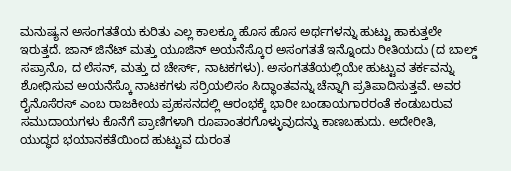ಮನುಷ್ಯನ ಅಸಂಗತತೆಯ ಕುರಿತು ಎಲ್ಲ ಕಾಲಕ್ಕೂ ಹೊಸ ಹೊಸ ಅರ್ಥಗಳನ್ನು ಹುಟ್ಟು ಹಾಕುತ್ತಲೇ ಇರುತ್ತದೆ. ಜಾನ್ ಜಿನೆಟ್ ಮತ್ತು ಯೂಜಿನ್ ಅಯನೆಸ್ಕೊರ ಅಸಂಗತತೆ ಇನ್ನೊಂದು ರೀತಿಯದು (ದ ಬಾಲ್ಡ್ ಸಪ್ರಾನೊ, ದ ಲೆಸನ್, ಮತ್ತು ದ ಚೇರ್ಸ್, ನಾಟಕಗಳು). ಅಸಂಗತತೆಯಲ್ಲಿಯೇ ಹುಟ್ಟುವ ತರ್ಕವನ್ನು ಶೋಧಿಸುವ ಅಯನೆಸ್ಕೊ ನಾಟಕಗಳು ಸರ್ರಿಯಲಿಸಂ ಸಿದ್ಧಾಂತವನ್ನು ಚೆನ್ನಾಗಿ ಪ್ರತಿಪಾದಿಸುತ್ತವೆ. ಅವರ ರೈನೊಸೆರಸ್ ಎಂಬ ರಾಜಕೀಯ ಪ್ರಹಸನದಲ್ಲಿ ಆರಂಭಕ್ಕೆ ಭಾರೀ ಬಂಡಾಯಗಾರರಂತೆ ಕಂಡುಬರುವ ಸಮುದಾಯಗಳು ಕೊನೆಗೆ ಪ್ರಾಣಿಗಳಾಗಿ ರೂಪಾಂತರಗೊಳ್ಳುವುದನ್ನು ಕಾಣಬಹುದು. ಅದೇರೀತಿ, ಯುದ್ಧದ ಭಯಾನಕತೆಯಿಂದ ಹುಟ್ಟುವ ದುರಂತ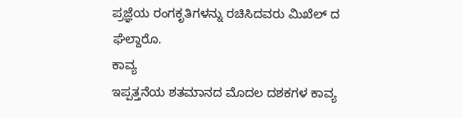ಪ್ರಜ್ಞೆಯ ರಂಗಕೃತಿಗಳನ್ನು ರಚಿಸಿದವರು ಮಿಖೆಲ್ ದ ಘೆಲ್ದಾರೊ.
ಕಾವ್ಯ
ಇಪ್ಪತ್ತನೆಯ ಶತಮಾನದ ಮೊದಲ ದಶಕಗಳ ಕಾವ್ಯ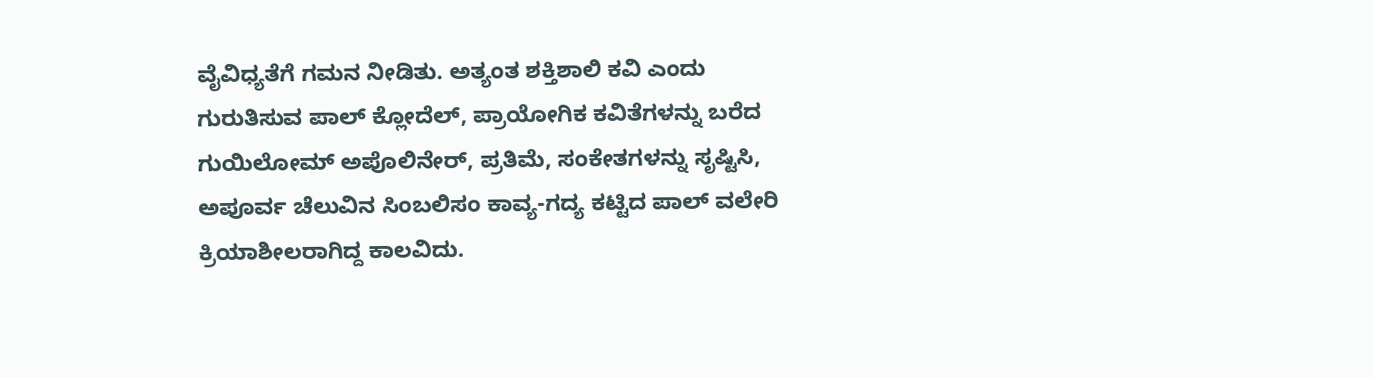ವೈವಿಧ್ಯತೆಗೆ ಗಮನ ನೀಡಿತು. ಅತ್ಯಂತ ಶಕ್ತಿಶಾಲಿ ಕವಿ ಎಂದು ಗುರುತಿಸುವ ಪಾಲ್ ಕ್ಲೋದೆಲ್, ಪ್ರಾಯೋಗಿಕ ಕವಿತೆಗಳನ್ನು ಬರೆದ ಗುಯಿಲೋಮ್ ಅಪೊಲಿನೇರ್, ಪ್ರತಿಮೆ, ಸಂಕೇತಗಳನ್ನು ಸೃಷ್ಟಿಸಿ, ಅಪೂರ್ವ ಚೆಲುವಿನ ಸಿಂಬಲಿಸಂ ಕಾವ್ಯ-ಗದ್ಯ ಕಟ್ಟಿದ ಪಾಲ್ ವಲೇರಿ ಕ್ರಿಯಾಶೀಲರಾಗಿದ್ದ ಕಾಲವಿದು.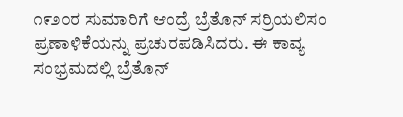೧೯೨೦ರ ಸುಮಾರಿಗೆ ಆಂದ್ರೆ ಬ್ರೆತೊನ್ ಸರ್ರಿಯಲಿಸಂ ಪ್ರಣಾಳಿಕೆಯನ್ನು ಪ್ರಚುರಪಡಿಸಿದರು. ಈ ಕಾವ್ಯ ಸಂಭ್ರಮದಲ್ಲಿ ಬ್ರೆತೊನ್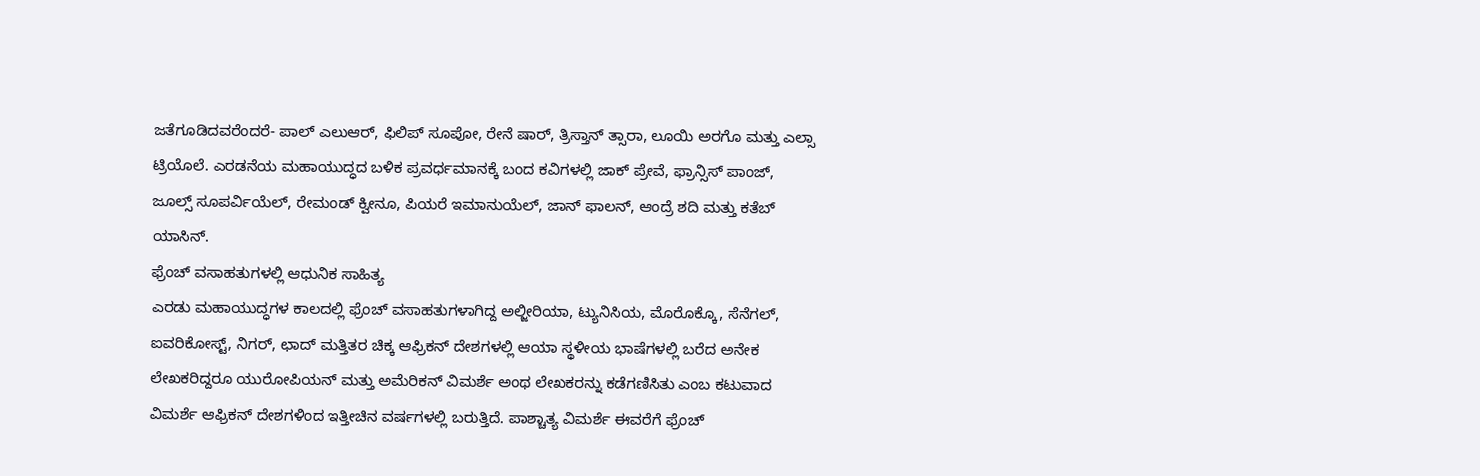ಜತೆಗೂಡಿದವರೆಂದರೆ- ಪಾಲ್ ಎಲುಆರ್, ಫಿಲಿಪ್ ಸೂಪೋ, ರೇನೆ ಷಾರ್, ತ್ರಿಸ್ತಾನ್ ತ್ಸಾರಾ, ಲೂಯಿ ಅರಗೊ ಮತ್ತು ಎಲ್ಸಾ ಟ್ರಿಯೊಲೆ. ಎರಡನೆಯ ಮಹಾಯುದ್ಧದ ಬಳಿಕ ಪ್ರವರ್ಧಮಾನಕ್ಕೆ ಬಂದ ಕವಿಗಳಲ್ಲಿ ಜಾಕ್ ಪ್ರೇವೆ, ಫ್ರಾನ್ಸಿಸ್ ಪಾಂಜ್, ಜೂಲ್ಸ್ ಸೂಪರ್ವಿಯೆಲ್, ರೇಮಂಡ್ ಕ್ವೀನೂ, ಪಿಯರೆ ಇಮಾನುಯೆಲ್, ಜಾನ್ ಫಾಲನ್, ಆಂದ್ರೆ ಶದಿ ಮತ್ತು ಕತೆಬ್ ಯಾಸಿನ್.
ಫ್ರೆಂಚ್ ವಸಾಹತುಗಳಲ್ಲಿ ಆಧುನಿಕ ಸಾಹಿತ್ಯ
ಎರಡು ಮಹಾಯುದ್ಧಗಳ ಕಾಲದಲ್ಲಿ ಫ್ರೆಂಚ್ ವಸಾಹತುಗಳಾಗಿದ್ದ ಅಲ್ಜೀರಿಯಾ, ಟ್ಯುನಿಸಿಯ, ಮೊರೊಕ್ಕೊ, ಸೆನೆಗಲ್, ಐವರಿಕೋಸ್ಟ್, ನಿಗರ್, ಛಾದ್ ಮತ್ತಿತರ ಚಿಕ್ಕ ಆಫ್ರಿಕನ್ ದೇಶಗಳಲ್ಲಿ ಆಯಾ ಸ್ಥಳೀಯ ಭಾಷೆಗಳಲ್ಲಿ ಬರೆದ ಅನೇಕ ಲೇಖಕರಿದ್ದರೂ ಯುರೋಪಿಯನ್ ಮತ್ತು ಅಮೆರಿಕನ್ ವಿಮರ್ಶೆ ಅಂಥ ಲೇಖಕರನ್ನು ಕಡೆಗಣಿಸಿತು ಎಂಬ ಕಟುವಾದ ವಿಮರ್ಶೆ ಆಫ್ರಿಕನ್ ದೇಶಗಳಿಂದ ಇತ್ತೀಚಿನ ವರ್ಷಗಳಲ್ಲಿ ಬರುತ್ತಿದೆ. ಪಾಶ್ಚಾತ್ಯ ವಿಮರ್ಶೆ ಈವರೆಗೆ ಫ್ರೆಂಚ್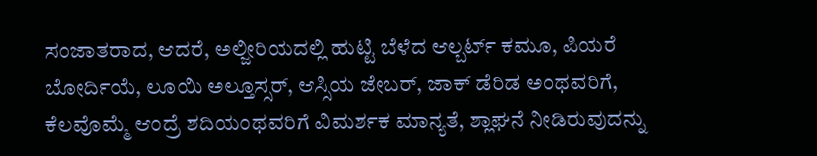ಸಂಜಾತರಾದ, ಆದರೆ, ಅಲ್ಜೀರಿಯದಲ್ಲಿ ಹುಟ್ಟಿ ಬೆಳೆದ ಆಲ್ಬರ್ಟ್ ಕಮೂ, ಪಿಯರೆ ಬೋರ್ದಿಯೆ, ಲೂಯಿ ಅಲ್ತೂಸ್ಸರ್, ಆಸ್ಸಿಯ ಜೇಬರ್, ಜಾಕ್ ಡೆರಿಡ ಅಂಥವರಿಗೆ, ಕೆಲವೊಮ್ಮೆ ಆಂದ್ರೆ ಶದಿಯಂಥವರಿಗೆ ವಿಮರ್ಶಕ ಮಾನ್ಯತೆ, ಶ್ಲಾಘನೆ ನೀಡಿರುವುದನ್ನು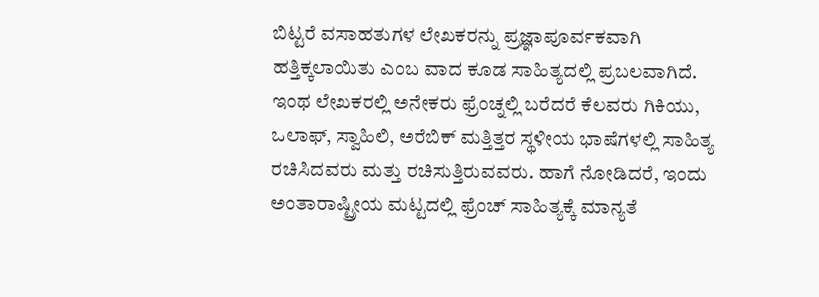ಬಿಟ್ಟರೆ ವಸಾಹತುಗಳ ಲೇಖಕರನ್ನು ಪ್ರಜ್ಞಾಪೂರ್ವಕವಾಗಿ ಹತ್ತಿಕ್ಕಲಾಯಿತು ಎಂಬ ವಾದ ಕೂಡ ಸಾಹಿತ್ಯದಲ್ಲಿ ಪ್ರಬಲವಾಗಿದೆ. ಇಂಥ ಲೇಖಕರಲ್ಲಿ ಅನೇಕರು ಫ್ರೆಂಚ್ನಲ್ಲಿ ಬರೆದರೆ ಕೆಲವರು ಗಿಕಿಯು, ಒಲಾಫ್, ಸ್ವಾಹಿಲಿ, ಅರೆಬಿಕ್ ಮತ್ತಿತ್ತರ ಸ್ಥಳೀಯ ಭಾಷೆಗಳಲ್ಲಿ ಸಾಹಿತ್ಯ ರಚಿಸಿದವರು ಮತ್ತು ರಚಿಸುತ್ತಿರುವವರು. ಹಾಗೆ ನೋಡಿದರೆ, ಇಂದು ಅಂತಾರಾಷ್ಟ್ರೀಯ ಮಟ್ಟದಲ್ಲಿ ಫ್ರೆಂಚ್ ಸಾಹಿತ್ಯಕ್ಕೆ ಮಾನ್ಯತೆ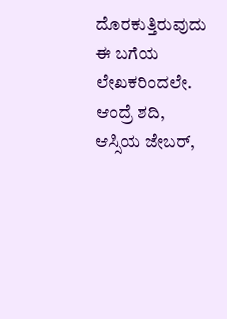ದೊರಕುತ್ತಿರುವುದು ಈ ಬಗೆಯ ಲೇಖಕರಿಂದಲೇ. ಆಂದ್ರೆ ಶದಿ, ಆಸ್ಸಿಯ ಜೇಬರ್,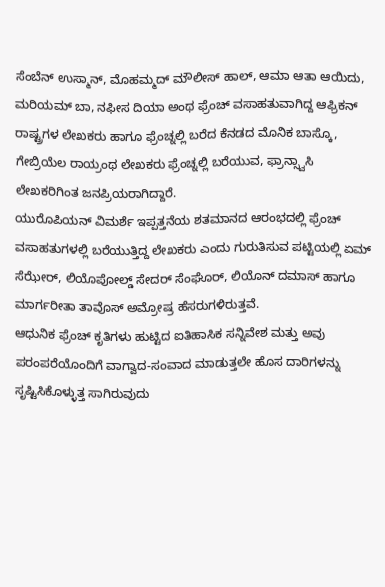ಸೆಂಬೆನ್ ಉಸ್ಮಾನ್, ಮೊಹಮ್ಮದ್ ಮೌಲೀಸ್ ಹಾಲ್, ಆಮಾ ಆತಾ ಆಯಿದು, ಮರಿಯಮ್ ಬಾ, ನಫೀಸ ದಿಯಾ ಅಂಥ ಫ್ರೆಂಚ್ ವಸಾಹತುವಾಗಿದ್ದ ಆಫ್ರಿಕನ್ ರಾಷ್ಟ್ರಗಳ ಲೇಖಕರು ಹಾಗೂ ಫ್ರೆಂಚ್ನಲ್ಲಿ ಬರೆದ ಕೆನಡದ ಮೊನಿಕ ಬಾಸ್ಕೊ, ಗೇಬ್ರಿಯೆಲ ರಾಯ್ರಂಥ ಲೇಖಕರು ಫ್ರೆಂಚ್ನಲ್ಲಿ ಬರೆಯುವ, ಫ್ರಾನ್ಸ್ವಾಸಿ ಲೇಖಕರಿಗಿಂತ ಜನಪ್ರಿಯರಾಗಿದ್ದಾರೆ.
ಯುರೊಪಿಯನ್ ವಿಮರ್ಶೆ ಇಪ್ಪತ್ತನೆಯ ಶತಮಾನದ ಆರಂಭದಲ್ಲಿ ಫ್ರೆಂಚ್ ವಸಾಹತುಗಳಲ್ಲಿ ಬರೆಯುತ್ತಿದ್ದ ಲೇಖಕರು ಎಂದು ಗುರುತಿಸುವ ಪಟ್ಟಿಯಲ್ಲಿ ಏಮ್ ಸೆಝೇರ್, ಲಿಯೊಪೋಲ್ಡ್ ಸೇದರ್ ಸೆಂಘೊರ್, ಲಿಯೊನ್ ದಮಾಸ್ ಹಾಗೂ ಮಾರ್ಗರೀತಾ ತಾವೊಸ್ ಅಮ್ರೋಷ್ರ ಹೆಸರುಗಳಿರುತ್ತವೆ.
ಆಧುನಿಕ ಫ್ರೆಂಚ್ ಕೃತಿಗಳು ಹುಟ್ಟಿದ ಐತಿಹಾಸಿಕ ಸನ್ನಿವೇಶ ಮತ್ತು ಅವು ಪರಂಪರೆಯೊಂದಿಗೆ ವಾಗ್ವಾದ-ಸಂವಾದ ಮಾಡುತ್ತಲೇ ಹೊಸ ದಾರಿಗಳನ್ನು ಸೃಷ್ಟಿಸಿಕೊಳ್ಳುತ್ತ ಸಾಗಿರುವುದು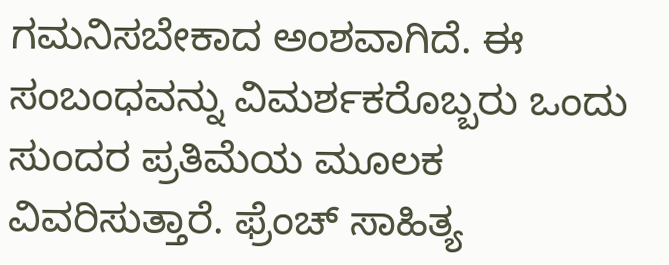ಗಮನಿಸಬೇಕಾದ ಅಂಶವಾಗಿದೆ. ಈ ಸಂಬಂಧವನ್ನು ವಿಮರ್ಶಕರೊಬ್ಬರು ಒಂದು ಸುಂದರ ಪ್ರತಿಮೆಯ ಮೂಲಕ ವಿವರಿಸುತ್ತಾರೆ. ಫ್ರೆಂಚ್ ಸಾಹಿತ್ಯ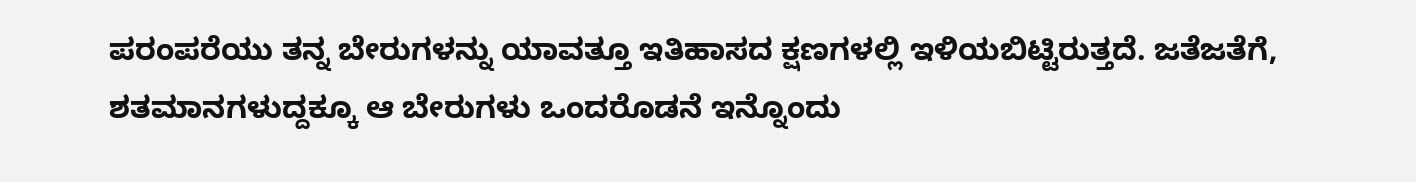ಪರಂಪರೆಯು ತನ್ನ ಬೇರುಗಳನ್ನು ಯಾವತ್ತೂ ಇತಿಹಾಸದ ಕ್ಷಣಗಳಲ್ಲಿ ಇಳಿಯಬಿಟ್ಟಿರುತ್ತದೆ. ಜತೆಜತೆಗೆ, ಶತಮಾನಗಳುದ್ದಕ್ಕೂ ಆ ಬೇರುಗಳು ಒಂದರೊಡನೆ ಇನ್ನೊಂದು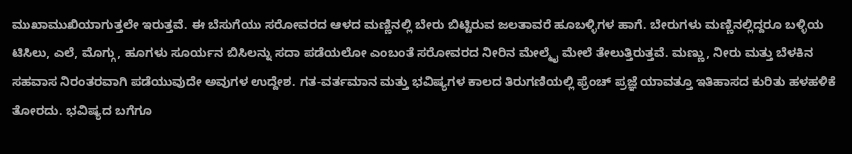ಮುಖಾಮುಖಿಯಾಗುತ್ತಲೇ ಇರುತ್ತವೆ. ಈ ಬೆಸುಗೆಯು ಸರೋವರದ ಆಳದ ಮಣ್ಣಿನಲ್ಲಿ ಬೇರು ಬಿಟ್ಟಿರುವ ಜಲತಾವರೆ ಹೂಬಳ್ಳಿಗಳ ಹಾಗೆ. ಬೇರುಗಳು ಮಣ್ಣಿನಲ್ಲಿದ್ದರೂ ಬಳ್ಳಿಯ ಟಿಸಿಲು, ಎಲೆ, ಮೊಗ್ಗು, ಹೂಗಳು ಸೂರ್ಯನ ಬಿಸಿಲನ್ನು ಸದಾ ಪಡೆಯಲೋ ಎಂಬಂತೆ ಸರೋವರದ ನೀರಿನ ಮೇಲ್ಮೈ ಮೇಲೆ ತೇಲುತ್ತಿರುತ್ತವೆ. ಮಣ್ಣು, ನೀರು ಮತ್ತು ಬೆಳಕಿನ ಸಹವಾಸ ನಿರಂತರವಾಗಿ ಪಡೆಯುವುದೇ ಅವುಗಳ ಉದ್ದೇಶ. ಗತ-ವರ್ತಮಾನ ಮತ್ತು ಭವಿಷ್ಯಗಳ ಕಾಲದ ತಿರುಗಣಿಯಲ್ಲಿ ಫ್ರೆಂಚ್ ಪ್ರಜ್ಞೆ ಯಾವತ್ತೂ ಇತಿಹಾಸದ ಕುರಿತು ಹಳಹಳಿಕೆ ತೋರದು. ಭವಿಷ್ಯದ ಬಗೆಗೂ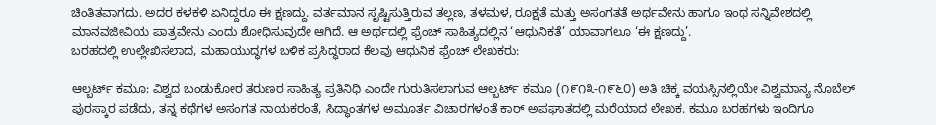ಚಿಂತಿತವಾಗದು. ಅದರ ಕಳಕಳಿ ಏನಿದ್ದರೂ ಈ ಕ್ಷಣದ್ದು. ವರ್ತಮಾನ ಸೃಷ್ಟಿಸುತ್ತಿರುವ ತಲ್ಲಣ, ತಳಮಳ, ರೂಕ್ಷತೆ ಮತ್ತು ಅಸಂಗತತೆ ಅರ್ಥವೇನು ಹಾಗೂ ಇಂಥ ಸನ್ನಿವೇಶದಲ್ಲಿ ಮಾನವಜೀವಿಯ ಪಾತ್ರವೇನು ಎಂದು ಶೋಧಿಸುವುದೇ ಆಗಿದೆ. ಆ ಅರ್ಥದಲ್ಲಿ ಫ್ರೆಂಚ್ ಸಾಹಿತ್ಯದಲ್ಲಿನ ‘ಆಧುನಿಕತೆ’ ಯಾವಾಗಲೂ ‘ಈ ಕ್ಷಣದ್ದು’.
ಬರಹದಲ್ಲಿ ಉಲ್ಲೇಖಿಸಲಾದ, ಮಹಾಯುದ್ಧಗಳ ಬಳಿಕ ಪ್ರಸಿದ್ಧರಾದ ಕೆಲವು ಆಧುನಿಕ ಫ್ರೆಂಚ್ ಲೇಖಕರು:

ಆಲ್ಬರ್ಟ್ ಕಮೂ: ವಿಶ್ವದ ಬಂಡುಕೋರ ತರುಣರ ಸಾಹಿತ್ಯ ಪ್ರತಿನಿಧಿ ಎಂದೇ ಗುರುತಿಸಲಾಗುವ ಆಲ್ಬರ್ಟ್ ಕಮೂ (೧೯೧೩-೧೯೬೦) ಅತಿ ಚಿಕ್ಕ ವಯಸ್ಸಿನಲ್ಲಿಯೇ ವಿಶ್ವಮಾನ್ಯ ನೊಬೆಲ್ ಪುರಸ್ಕಾರ ಪಡೆದು, ತನ್ನ ಕಥೆಗಳ ಅಸಂಗತ ನಾಯಕರಂತೆ, ಸಿದ್ಧಾಂತಗಳ ಅಮೂರ್ತ ವಿಚಾರಗಳಂತೆ ಕಾರ್ ಅಪಘಾತದಲ್ಲಿ ಮರೆಯಾದ ಲೇಖಕ. ಕಮೂ ಬರಹಗಳು ಇಂದಿಗೂ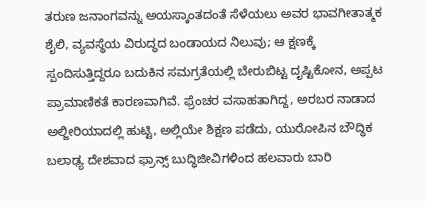ತರುಣ ಜನಾಂಗವನ್ನು ಅಯಸ್ಕಾಂತದಂತೆ ಸೆಳೆಯಲು ಅವರ ಭಾವಗೀತಾತ್ಮಕ ಶೈಲಿ, ವ್ಯವಸ್ಥೆಯ ವಿರುದ್ಧದ ಬಂಡಾಯದ ನಿಲುವು; ಆ ಕ್ಷಣಕ್ಕೆ ಸ್ಪಂದಿಸುತ್ತಿದ್ದರೂ ಬದುಕಿನ ಸಮಗ್ರತೆಯಲ್ಲಿ ಬೇರುಬಿಟ್ಟ ದೃಷ್ಟಿಕೋನ, ಅಪ್ಪಟ ಪ್ರಾಮಾಣಿಕತೆ ಕಾರಣವಾಗಿವೆ. ಫ್ರೆಂಚರ ವಸಾಹತಾಗಿದ್ದ, ಅರಬರ ನಾಡಾದ ಅಲ್ಜೀರಿಯಾದಲ್ಲಿ ಹುಟ್ಟಿ, ಅಲ್ಲಿಯೇ ಶಿಕ್ಷಣ ಪಡೆದು, ಯುರೋಪಿನ ಬೌದ್ಧಿಕ ಬಲಾಢ್ಯ ದೇಶವಾದ ಫ್ರಾನ್ಸ್ ಬುದ್ಧಿಜೀವಿಗಳಿಂದ ಹಲವಾರು ಬಾರಿ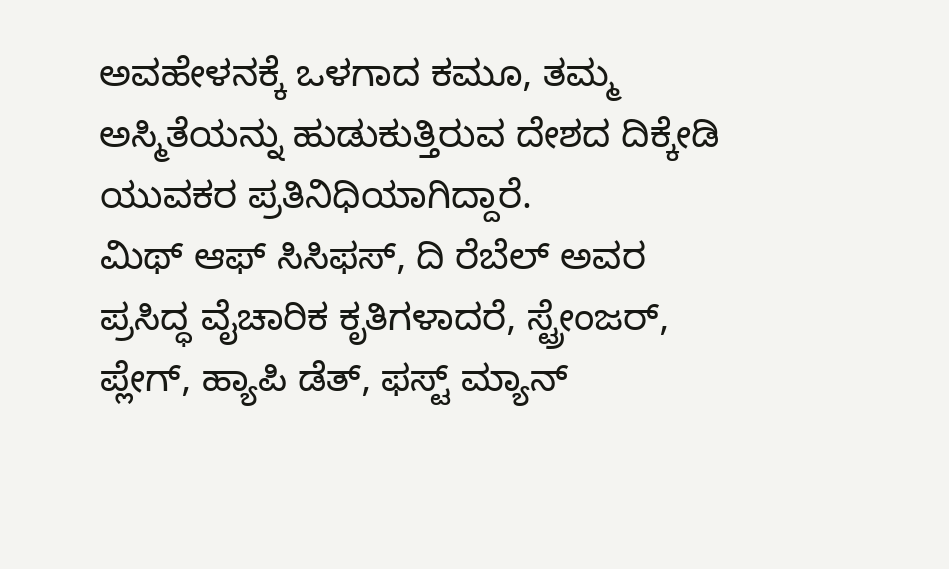ಅವಹೇಳನಕ್ಕೆ ಒಳಗಾದ ಕಮೂ, ತಮ್ಮ ಅಸ್ಮಿತೆಯನ್ನು ಹುಡುಕುತ್ತಿರುವ ದೇಶದ ದಿಕ್ಕೇಡಿ ಯುವಕರ ಪ್ರತಿನಿಧಿಯಾಗಿದ್ದಾರೆ.
ಮಿಥ್ ಆಫ್ ಸಿಸಿಫಸ್, ದಿ ರೆಬೆಲ್ ಅವರ ಪ್ರಸಿದ್ಧ ವೈಚಾರಿಕ ಕೃತಿಗಳಾದರೆ, ಸ್ಟ್ರೇಂಜರ್, ಪ್ಲೇಗ್, ಹ್ಯಾಪಿ ಡೆತ್, ಫಸ್ಟ್ ಮ್ಯಾನ್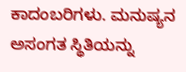ಕಾದಂಬರಿಗಳು. ಮನುಷ್ಯನ ಅಸಂಗತ ಸ್ಥಿತಿಯನ್ನು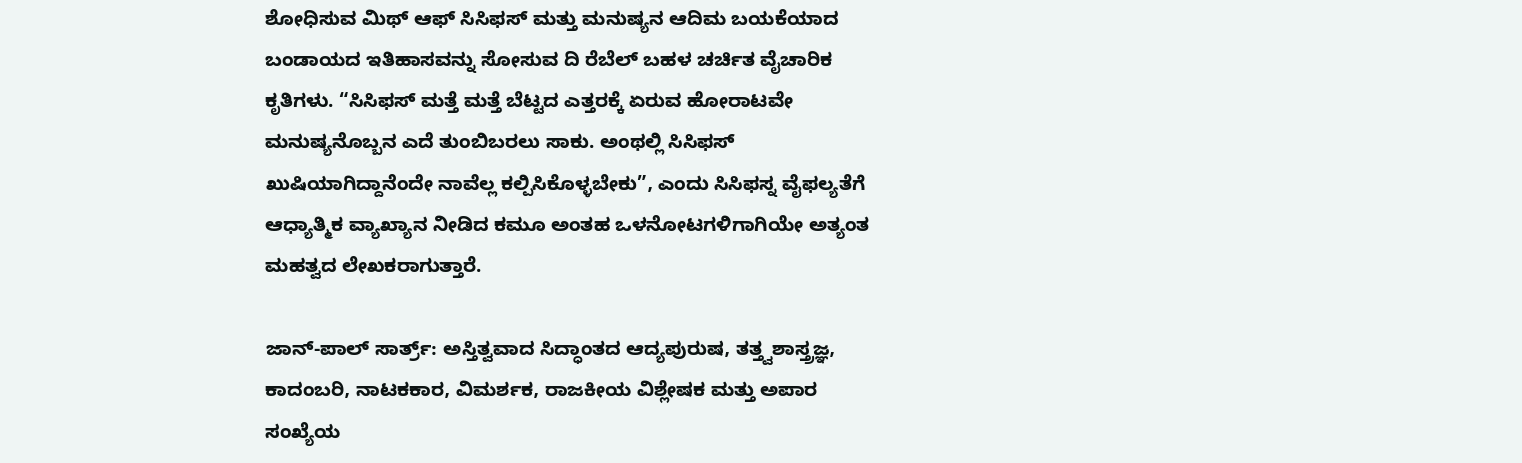ಶೋಧಿಸುವ ಮಿಥ್ ಆಫ್ ಸಿಸಿಫಸ್ ಮತ್ತು ಮನುಷ್ಯನ ಆದಿಮ ಬಯಕೆಯಾದ ಬಂಡಾಯದ ಇತಿಹಾಸವನ್ನು ಸೋಸುವ ದಿ ರೆಬೆಲ್ ಬಹಳ ಚರ್ಚಿತ ವೈಚಾರಿಕ ಕೃತಿಗಳು. “ಸಿಸಿಫಸ್ ಮತ್ತೆ ಮತ್ತೆ ಬೆಟ್ಟದ ಎತ್ತರಕ್ಕೆ ಏರುವ ಹೋರಾಟವೇ ಮನುಷ್ಯನೊಬ್ಬನ ಎದೆ ತುಂಬಿಬರಲು ಸಾಕು. ಅಂಥಲ್ಲಿ ಸಿಸಿಫಸ್ ಖುಷಿಯಾಗಿದ್ದಾನೆಂದೇ ನಾವೆಲ್ಲ ಕಲ್ಪಿಸಿಕೊಳ್ಳಬೇಕು”, ಎಂದು ಸಿಸಿಫಸ್ನ ವೈಫಲ್ಯತೆಗೆ ಆಧ್ಯಾತ್ಮಿಕ ವ್ಯಾಖ್ಯಾನ ನೀಡಿದ ಕಮೂ ಅಂತಹ ಒಳನೋಟಗಳಿಗಾಗಿಯೇ ಅತ್ಯಂತ ಮಹತ್ವದ ಲೇಖಕರಾಗುತ್ತಾರೆ.

ಜಾನ್-ಪಾಲ್ ಸಾರ್ತ್ರ್: ಅಸ್ತಿತ್ವವಾದ ಸಿದ್ಧಾಂತದ ಆದ್ಯಪುರುಷ, ತತ್ತ್ವಶಾಸ್ತ್ರಜ್ಞ, ಕಾದಂಬರಿ, ನಾಟಕಕಾರ, ವಿಮರ್ಶಕ, ರಾಜಕೀಯ ವಿಶ್ಲೇಷಕ ಮತ್ತು ಅಪಾರ ಸಂಖ್ಯೆಯ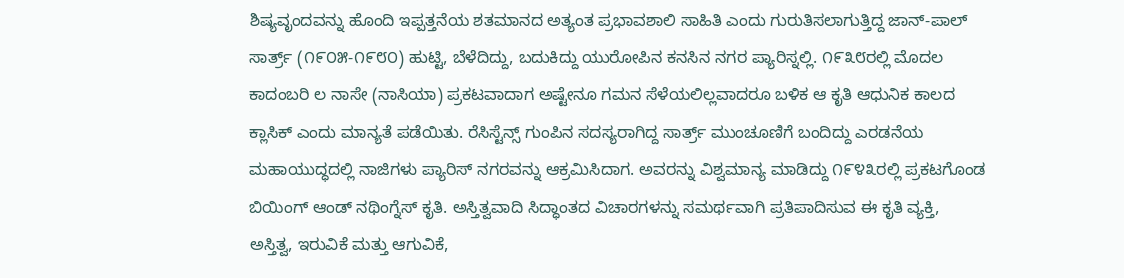ಶಿಷ್ಯವೃಂದವನ್ನು ಹೊಂದಿ ಇಪ್ಪತ್ತನೆಯ ಶತಮಾನದ ಅತ್ಯಂತ ಪ್ರಭಾವಶಾಲಿ ಸಾಹಿತಿ ಎಂದು ಗುರುತಿಸಲಾಗುತ್ತಿದ್ದ ಜಾನ್-ಪಾಲ್ ಸಾರ್ತ್ರ್ (೧೯೦೫-೧೯೮೦) ಹುಟ್ಟಿ, ಬೆಳೆದಿದ್ದು, ಬದುಕಿದ್ದು ಯುರೋಪಿನ ಕನಸಿನ ನಗರ ಪ್ಯಾರಿಸ್ನಲ್ಲಿ. ೧೯೩೮ರಲ್ಲಿ ಮೊದಲ ಕಾದಂಬರಿ ಲ ನಾಸೇ (ನಾಸಿಯಾ) ಪ್ರಕಟವಾದಾಗ ಅಷ್ಟೇನೂ ಗಮನ ಸೆಳೆಯಲಿಲ್ಲವಾದರೂ ಬಳಿಕ ಆ ಕೃತಿ ಆಧುನಿಕ ಕಾಲದ ಕ್ಲಾಸಿಕ್ ಎಂದು ಮಾನ್ಯತೆ ಪಡೆಯಿತು. ರೆಸಿಸ್ಟೆನ್ಸ್ ಗುಂಪಿನ ಸದಸ್ಯರಾಗಿದ್ದ ಸಾರ್ತ್ರ್ ಮುಂಚೂಣಿಗೆ ಬಂದಿದ್ದು ಎರಡನೆಯ ಮಹಾಯುದ್ಧದಲ್ಲಿ ನಾಜಿಗಳು ಪ್ಯಾರಿಸ್ ನಗರವನ್ನು ಆಕ್ರಮಿಸಿದಾಗ. ಅವರನ್ನು ವಿಶ್ವಮಾನ್ಯ ಮಾಡಿದ್ದು ೧೯೪೩ರಲ್ಲಿ ಪ್ರಕಟಗೊಂಡ ಬಿಯಿಂಗ್ ಆಂಡ್ ನಥಿಂಗ್ನೆಸ್ ಕೃತಿ. ಅಸ್ತಿತ್ವವಾದಿ ಸಿದ್ಧಾಂತದ ವಿಚಾರಗಳನ್ನು ಸಮರ್ಥವಾಗಿ ಪ್ರತಿಪಾದಿಸುವ ಈ ಕೃತಿ ವ್ಯಕ್ತಿ, ಅಸ್ತಿತ್ವ, ಇರುವಿಕೆ ಮತ್ತು ಆಗುವಿಕೆ,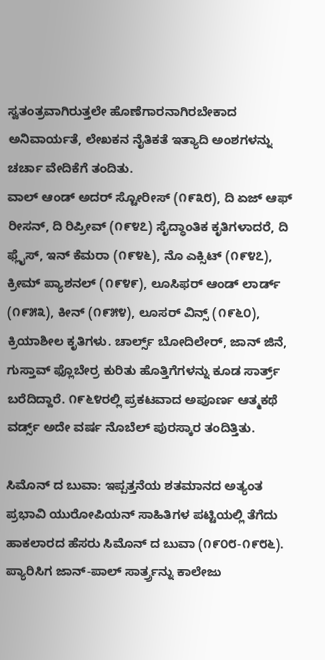ಸ್ವತಂತ್ರವಾಗಿರುತ್ತಲೇ ಹೊಣೆಗಾರನಾಗಿರಬೇಕಾದ ಅನಿವಾರ್ಯತೆ, ಲೇಖಕನ ನೈತಿಕತೆ ಇತ್ಯಾದಿ ಅಂಶಗಳನ್ನು ಚರ್ಚಾ ವೇದಿಕೆಗೆ ತಂದಿತು.
ವಾಲ್ ಆಂಡ್ ಅದರ್ ಸ್ಟೋರೀಸ್ (೧೯೩೮), ದಿ ಏಜ್ ಆಫ್ ರೀಸನ್, ದಿ ರಿಪ್ರೀವ್ (೧೯೪೭) ಸೈದ್ಧಾಂತಿಕ ಕೃತಿಗಳಾದರೆ, ದಿ ಫ್ಲೈಸ್, ಇನ್ ಕೆಮರಾ (೧೯೪೬), ನೊ ಎಕ್ಸಿಟ್ (೧೯೪೭), ಕ್ರೀಮ್ ಪ್ಯಾಶನಲ್ (೧೯೪೯), ಲೂಸಿಫರ್ ಆಂಡ್ ಲಾರ್ಡ್ (೧೯೫೩), ಕೀನ್ (೧೯೫೪), ಲೂಸರ್ ವಿನ್ಸ್ (೧೯೬೦), ಕ್ರಿಯಾಶೀಲ ಕೃತಿಗಳು. ಚಾರ್ಲ್ಸ್ ಬೋದಿಲೇರ್, ಜಾನ್ ಜಿನೆ, ಗುಸ್ತಾವ್ ಫ್ಲೊಬೇರ್ರ ಕುರಿತು ಹೊತ್ತಿಗೆಗಳನ್ನು ಕೂಡ ಸಾರ್ತ್ರ್ ಬರೆದಿದ್ದಾರೆ. ೧೯೬೪ರಲ್ಲಿ ಪ್ರಕಟವಾದ ಅಪೂರ್ಣ ಆತ್ಮಕಥೆ ವರ್ಡ್ಸ್ ಅದೇ ವರ್ಷ ನೊಬೆಲ್ ಪುರಸ್ಕಾರ ತಂದಿತ್ತಿತು.

ಸಿಮೊನ್ ದ ಬುವಾ: ಇಪ್ಪತ್ತನೆಯ ಶತಮಾನದ ಅತ್ಯಂತ ಪ್ರಭಾವಿ ಯುರೋಪಿಯನ್ ಸಾಹಿತಿಗಳ ಪಟ್ಟಿಯಲ್ಲಿ ತೆಗೆದು ಹಾಕಲಾರದ ಹೆಸರು ಸಿಮೊನ್ ದ ಬುವಾ (೧೯೦೮-೧೯೮೬). ಪ್ಯಾರಿಸಿಗ ಜಾನ್-ಪಾಲ್ ಸಾರ್ತ್ರ್ರನ್ನು ಕಾಲೇಜು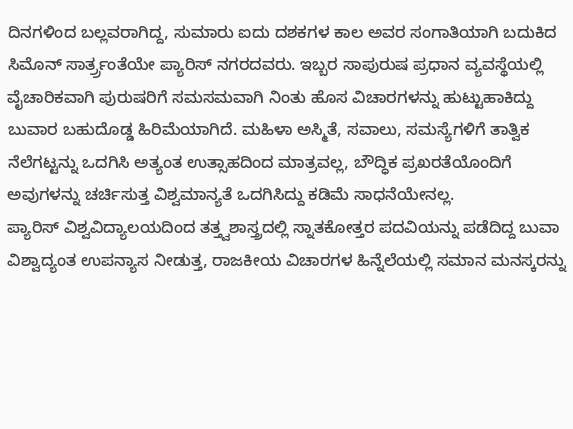ದಿನಗಳಿಂದ ಬಲ್ಲವರಾಗಿದ್ದ, ಸುಮಾರು ಐದು ದಶಕಗಳ ಕಾಲ ಅವರ ಸಂಗಾತಿಯಾಗಿ ಬದುಕಿದ ಸಿಮೊನ್ ಸಾರ್ತ್ರ್ರಂತೆಯೇ ಪ್ಯಾರಿಸ್ ನಗರದವರು. ಇಬ್ಬರ ಸಾಪುರುಷ ಪ್ರಧಾನ ವ್ಯವಸ್ಥೆಯಲ್ಲಿ ವೈಚಾರಿಕವಾಗಿ ಪುರುಷರಿಗೆ ಸಮಸಮವಾಗಿ ನಿಂತು ಹೊಸ ವಿಚಾರಗಳನ್ನು ಹುಟ್ಟುಹಾಕಿದ್ದು ಬುವಾರ ಬಹುದೊಡ್ಡ ಹಿರಿಮೆಯಾಗಿದೆ. ಮಹಿಳಾ ಅಸ್ಮಿತೆ, ಸವಾಲು, ಸಮಸ್ಯೆಗಳಿಗೆ ತಾತ್ವಿಕ ನೆಲೆಗಟ್ಟನ್ನು ಒದಗಿಸಿ ಅತ್ಯಂತ ಉತ್ಸಾಹದಿಂದ ಮಾತ್ರವಲ್ಲ, ಬೌದ್ಧಿಕ ಪ್ರಖರತೆಯೊಂದಿಗೆ ಅವುಗಳನ್ನು ಚರ್ಚಿಸುತ್ತ ವಿಶ್ವಮಾನ್ಯತೆ ಒದಗಿಸಿದ್ದು ಕಡಿಮೆ ಸಾಧನೆಯೇನಲ್ಲ.
ಪ್ಯಾರಿಸ್ ವಿಶ್ವವಿದ್ಯಾಲಯದಿಂದ ತತ್ತ್ವಶಾಸ್ತ್ರದಲ್ಲಿ ಸ್ನಾತಕೋತ್ತರ ಪದವಿಯನ್ನು ಪಡೆದಿದ್ದ ಬುವಾ ವಿಶ್ವಾದ್ಯಂತ ಉಪನ್ಯಾಸ ನೀಡುತ್ತ, ರಾಜಕೀಯ ವಿಚಾರಗಳ ಹಿನ್ನೆಲೆಯಲ್ಲಿ ಸಮಾನ ಮನಸ್ಕರನ್ನು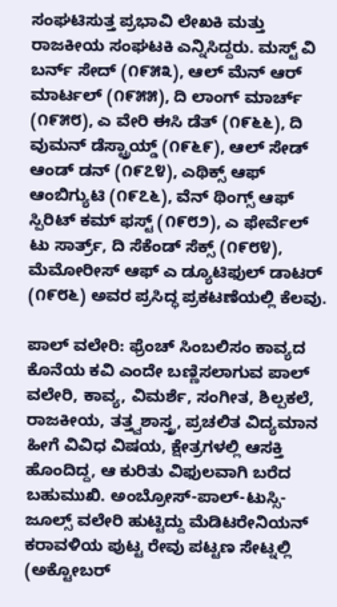ಸಂಘಟಿಸುತ್ತ ಪ್ರಭಾವಿ ಲೇಖಕಿ ಮತ್ತು ರಾಜಕೀಯ ಸಂಘಟಕಿ ಎನ್ನಿಸಿದ್ದರು. ಮಸ್ಟ್ ವಿ ಬರ್ನ್ ಸೇದ್ (೧೯೫೩), ಆಲ್ ಮೆನ್ ಆರ್ ಮಾರ್ಟಲ್ (೧೯೫೫), ದಿ ಲಾಂಗ್ ಮಾರ್ಚ್ (೧೯೫೮), ಎ ವೇರಿ ಈಸಿ ಡೆತ್ (೧೯೬೬), ದಿ ವುಮನ್ ಡೆಸ್ಟ್ರಾಯ್ಡ್ (೧೯೬೯), ಆಲ್ ಸೇಡ್ ಆಂಡ್ ಡನ್ (೧೯೭೪), ಎಥಿಕ್ಸ್ ಆಫ್ ಆಂಬಿಗ್ಯುಟಿ (೧೯೭೬), ವೆನ್ ಥಿಂಗ್ಸ್ ಆಫ್ ಸ್ಪಿರಿಟ್ ಕಮ್ ಫಸ್ಟ್ (೧೯೮೨), ಎ ಫೇರ್ವೆಲ್ ಟು ಸಾರ್ತ್ರ್, ದಿ ಸೆಕೆಂಡ್ ಸೆಕ್ಸ್ (೧೯೮೪), ಮೆಮೋರೀಸ್ ಆಫ್ ಎ ಡ್ಯೂಟಿಫುಲ್ ಡಾಟರ್ (೧೯೮೬) ಅವರ ಪ್ರಸಿದ್ಧ ಪ್ರಕಟಣೆಯಲ್ಲಿ ಕೆಲವು.

ಪಾಲ್ ವಲೇರಿ: ಫ್ರೆಂಚ್ ಸಿಂಬಲಿಸಂ ಕಾವ್ಯದ ಕೊನೆಯ ಕವಿ ಎಂದೇ ಬಣ್ಣಿಸಲಾಗುವ ಪಾಲ್ ವಲೇರಿ, ಕಾವ್ಯ, ವಿಮರ್ಶೆ, ಸಂಗೀತ, ಶಿಲ್ಪಕಲೆ, ರಾಜಕೀಯ, ತತ್ತ್ವಶಾಸ್ತ್ರ, ಪ್ರಚಲಿತ ವಿದ್ಯಮಾನ ಹೀಗೆ ವಿವಿಧ ವಿಷಯ, ಕ್ಷೇತ್ರಗಳಲ್ಲಿ ಆಸಕ್ತಿ ಹೊಂದಿದ್ದ, ಆ ಕುರಿತು ವಿಫುಲವಾಗಿ ಬರೆದ ಬಹುಮುಖಿ. ಅಂಬ್ರೋಸ್-ಪಾಲ್-ಟುಸ್ಸಿ-ಜೂಲ್ಸ್ ವಲೇರಿ ಹುಟ್ಟಿದ್ದು ಮೆಡಿಟರೇನಿಯನ್ ಕರಾವಳಿಯ ಪುಟ್ಟ ರೇವು ಪಟ್ಟಣ ಸೇಟ್ನಲ್ಲಿ (ಅಕ್ಟೋಬರ್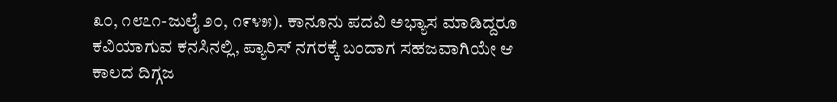೩೦, ೧೮೭೧-ಜುಲೈ ೨೦, ೧೯೪೫). ಕಾನೂನು ಪದವಿ ಅಭ್ಯಾಸ ಮಾಡಿದ್ದರೂ ಕವಿಯಾಗುವ ಕನಸಿನಲ್ಲಿ, ಪ್ಯಾರಿಸ್ ನಗರಕ್ಕೆ ಬಂದಾಗ ಸಹಜವಾಗಿಯೇ ಆ ಕಾಲದ ದಿಗ್ಗಜ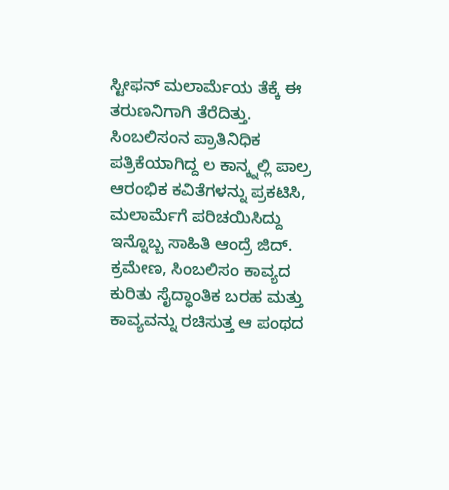ಸ್ಟೀಫನ್ ಮಲಾರ್ಮೆಯ ತೆಕ್ಕೆ ಈ ತರುಣನಿಗಾಗಿ ತೆರೆದಿತ್ತು. ಸಿಂಬಲಿಸಂನ ಪ್ರಾತಿನಿಧಿಕ ಪತ್ರಿಕೆಯಾಗಿದ್ದ ಲ ಕಾನ್ಕ್ನಲ್ಲಿ ಪಾಲ್ರ ಆರಂಭಿಕ ಕವಿತೆಗಳನ್ನು ಪ್ರಕಟಿಸಿ, ಮಲಾರ್ಮೆಗೆ ಪರಿಚಯಿಸಿದ್ದು ಇನ್ನೊಬ್ಬ ಸಾಹಿತಿ ಆಂದ್ರೆ ಜಿದ್. ಕ್ರಮೇಣ, ಸಿಂಬಲಿಸಂ ಕಾವ್ಯದ ಕುರಿತು ಸೈದ್ಧಾಂತಿಕ ಬರಹ ಮತ್ತು ಕಾವ್ಯವನ್ನು ರಚಿಸುತ್ತ ಆ ಪಂಥದ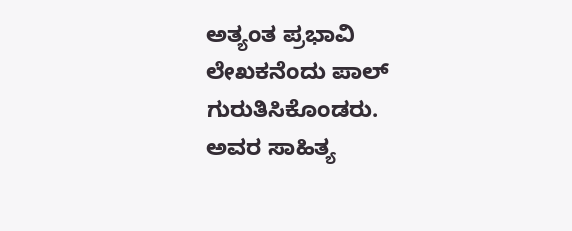ಅತ್ಯಂತ ಪ್ರಭಾವಿ ಲೇಖಕನೆಂದು ಪಾಲ್ ಗುರುತಿಸಿಕೊಂಡರು. ಅವರ ಸಾಹಿತ್ಯ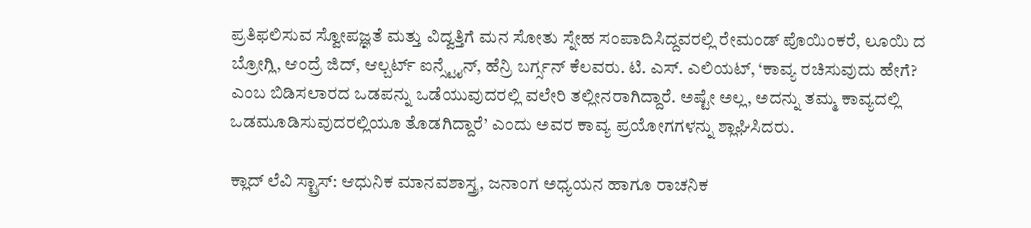ಪ್ರತಿಫಲಿಸುವ ಸ್ವೋಪಜ್ಞತೆ ಮತ್ತು ವಿದ್ವತ್ತಿಗೆ ಮನ ಸೋತು ಸ್ನೇಹ ಸಂಪಾದಿಸಿದ್ದವರಲ್ಲಿ ರೇಮಂಡ್ ಪೊಯಿಂಕರೆ, ಲೂಯಿ ದ ಬ್ರೋಗ್ಲಿ, ಆಂದ್ರೆ ಜಿದ್, ಆಲ್ಬರ್ಟ್ ಐನ್ಸ್ಟೈನ್, ಹೆನ್ರಿ ಬರ್ಗ್ಸನ್ ಕೆಲವರು. ಟಿ. ಎಸ್. ಎಲಿಯಟ್, ‘ಕಾವ್ಯ ರಚಿಸುವುದು ಹೇಗೆ? ಎಂಬ ಬಿಡಿಸಲಾರದ ಒಡಪನ್ನು ಒಡೆಯುವುದರಲ್ಲಿ ವಲೇರಿ ತಲ್ಲೀನರಾಗಿದ್ದಾರೆ. ಅಷ್ಟೇ ಅಲ್ಲ, ಅದನ್ನು ತಮ್ಮ ಕಾವ್ಯದಲ್ಲಿ ಒಡಮೂಡಿಸುವುದರಲ್ಲಿಯೂ ತೊಡಗಿದ್ದಾರೆ’ ಎಂದು ಅವರ ಕಾವ್ಯ ಪ್ರಯೋಗಗಳನ್ನು ಶ್ಲಾಘಿಸಿದರು.

ಕ್ಲಾದ್ ಲೆವಿ ಸ್ಟ್ರಾಸ್: ಆಧುನಿಕ ಮಾನವಶಾಸ್ತ್ರ, ಜನಾಂಗ ಅಧ್ಯಯನ ಹಾಗೂ ರಾಚನಿಕ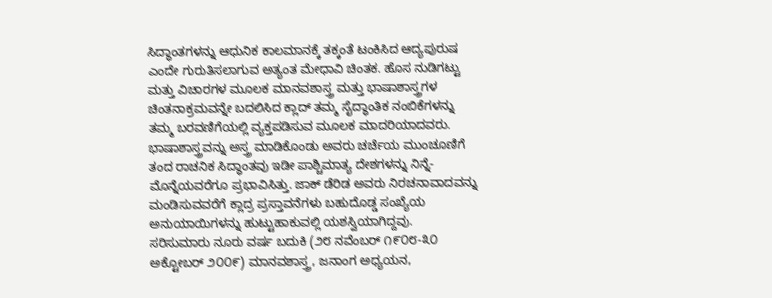ಸಿದ್ಧಾಂತಗಳನ್ನು ಆಧುನಿಕ ಕಾಲಮಾನಕ್ಕೆ ತಕ್ಕಂತೆ ಟಂಕಿಸಿದ ಆದ್ಯಪುರುಷ ಎಂದೇ ಗುರುತಿಸಲಾಗುವ ಅತ್ಯಂತ ಮೇಧಾವಿ ಚಿಂತಕ. ಹೊಸ ನುಡಿಗಟ್ಟು ಮತ್ತು ವಿಚಾರಗಳ ಮೂಲಕ ಮಾನವಶಾಸ್ತ್ರ ಮತ್ತು ಭಾಷಾಶಾಸ್ತ್ರಗಳ ಚಿಂತನಾಕ್ರಮವನ್ನೇ ಬದಲಿಸಿದ ಕ್ಲಾದ್ ತಮ್ಮ ಸೈದ್ಧಾಂತಿಕ ನಂಬಿಕೆಗಳನ್ನು ತಮ್ಮ ಬರವಣಿಗೆಯಲ್ಲಿ ವ್ಯಕ್ತಪಡಿಸುವ ಮೂಲಕ ಮಾದರಿಯಾದವರು. ಭಾಷಾಶಾಸ್ತ್ರವನ್ನು ಅಸ್ತ್ರ ಮಾಡಿಕೊಂಡು ಅವರು ಚರ್ಚೆಯ ಮುಂಚೂಣಿಗೆ ತಂದ ರಾಚನಿಕ ಸಿದ್ಧಾಂತವು ಇಡೀ ಪಾಶ್ಚಿಮಾತ್ಯ ದೇಶಗಳನ್ನು ನಿನ್ನೆ-ಮೊನ್ನೆಯವರೆಗೂ ಪ್ರಭಾವಿಸಿತ್ತು. ಜಾಕ್ ಡೆರಿಡ ಅವರು ನಿರಚನಾವಾದವನ್ನು ಮಂಡಿಸುವವರೆಗೆ ಕ್ಲಾದ್ರ ಪ್ರಸ್ತಾವನೆಗಳು ಬಹುದೊಡ್ಡ ಸಂಖ್ಯೆಯ ಅನುಯಾಯಿಗಳನ್ನು ಹುಟ್ಟುಹಾಕುವಲ್ಲಿ ಯಶಸ್ವಿಯಾಗಿದ್ದವು.
ಸರಿಸುಮಾರು ನೂರು ವರ್ಷ ಬದುಕಿ (೨೮ ನವೆಂಬರ್ ೧೯೦೮-೩೦ ಅಕ್ಟೋಬರ್ ೨೦೦೯) ಮಾನವಶಾಸ್ತ್ರ, ಜನಾಂಗ ಅಧ್ಯಯನ,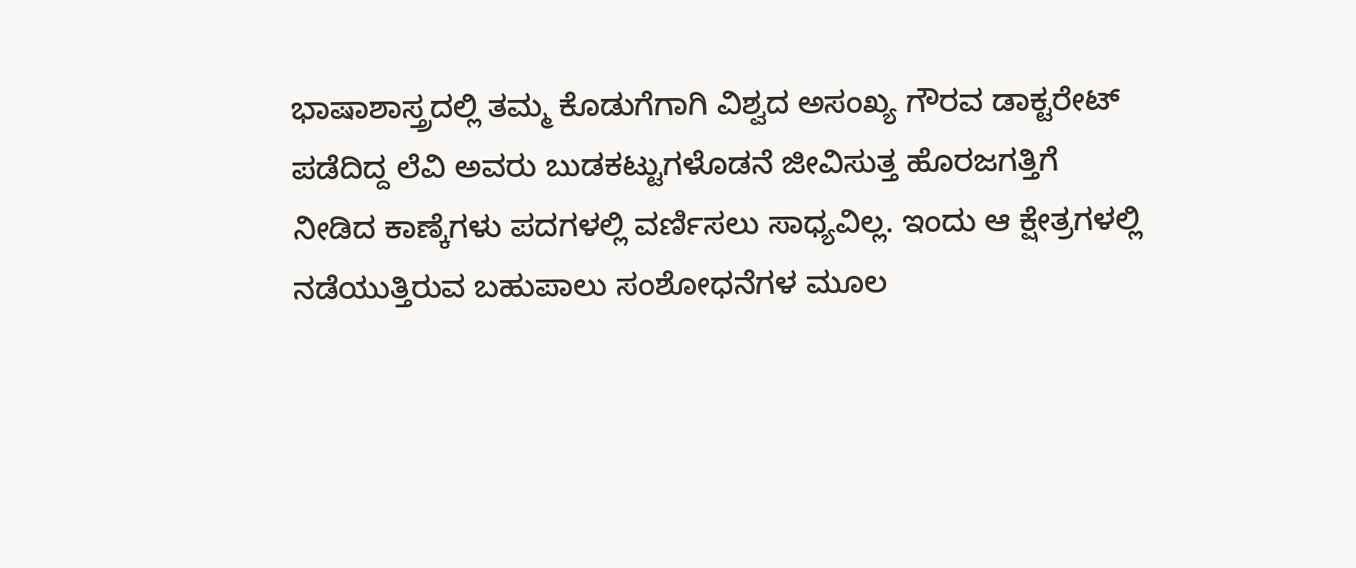ಭಾಷಾಶಾಸ್ತ್ರದಲ್ಲಿ ತಮ್ಮ ಕೊಡುಗೆಗಾಗಿ ವಿಶ್ವದ ಅಸಂಖ್ಯ ಗೌರವ ಡಾಕ್ಟರೇಟ್ ಪಡೆದಿದ್ದ ಲೆವಿ ಅವರು ಬುಡಕಟ್ಟುಗಳೊಡನೆ ಜೀವಿಸುತ್ತ ಹೊರಜಗತ್ತಿಗೆ ನೀಡಿದ ಕಾಣ್ಕೆಗಳು ಪದಗಳಲ್ಲಿ ವರ್ಣಿಸಲು ಸಾಧ್ಯವಿಲ್ಲ. ಇಂದು ಆ ಕ್ಷೇತ್ರಗಳಲ್ಲಿ ನಡೆಯುತ್ತಿರುವ ಬಹುಪಾಲು ಸಂಶೋಧನೆಗಳ ಮೂಲ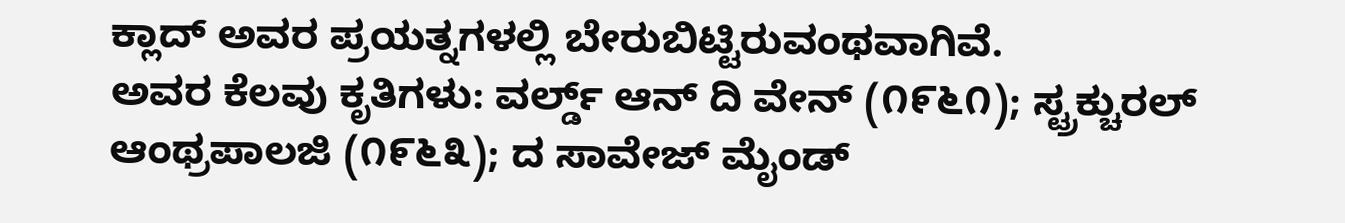ಕ್ಲಾದ್ ಅವರ ಪ್ರಯತ್ನಗಳಲ್ಲಿ ಬೇರುಬಿಟ್ಟಿರುವಂಥವಾಗಿವೆ.
ಅವರ ಕೆಲವು ಕೃತಿಗಳು: ವರ್ಲ್ಡ್ ಆನ್ ದಿ ವೇನ್ (೧೯೬೧); ಸ್ಟ್ರಕ್ಚುರಲ್ ಆಂಥ್ರಪಾಲಜಿ (೧೯೬೩); ದ ಸಾವೇಜ್ ಮೈಂಡ್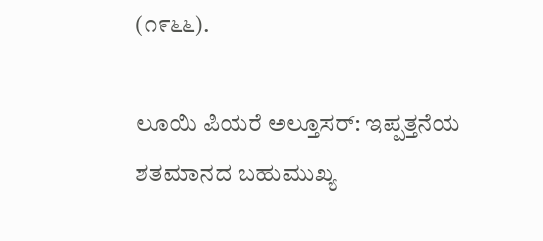(೧೯೬೬).

ಲೂಯಿ ಪಿಯರೆ ಅಲ್ತೂಸರ್: ಇಪ್ಪತ್ತನೆಯ ಶತಮಾನದ ಬಹುಮುಖ್ಯ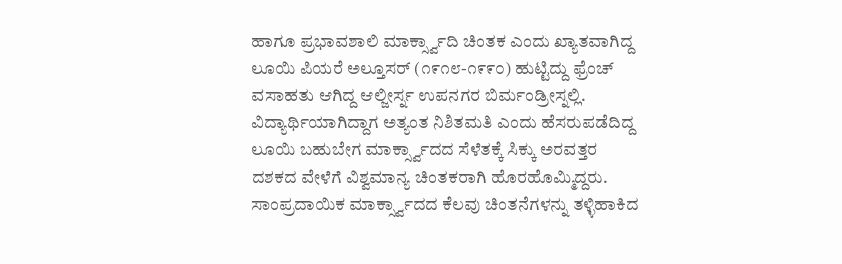ಹಾಗೂ ಪ್ರಭಾವಶಾಲಿ ಮಾರ್ಕ್ಸ್ವಾದಿ ಚಿಂತಕ ಎಂದು ಖ್ಯಾತವಾಗಿದ್ದ ಲೂಯಿ ಪಿಯರೆ ಅಲ್ತೂಸರ್ (೧೯೧೮-೧೯೯೦) ಹುಟ್ಟಿದ್ದು ಫ್ರೆಂಚ್ ವಸಾಹತು ಆಗಿದ್ದ ಆಲ್ಜೀರ್ಸ್ನ ಉಪನಗರ ಬಿರ್ಮಂಡ್ರೀಸ್ನಲ್ಲಿ. ವಿದ್ಯಾರ್ಥಿಯಾಗಿದ್ದಾಗ ಅತ್ಯಂತ ನಿಶಿತಮತಿ ಎಂದು ಹೆಸರುಪಡೆದಿದ್ದ ಲೂಯಿ ಬಹುಬೇಗ ಮಾರ್ಕ್ಸ್ವಾದದ ಸೆಳೆತಕ್ಕೆ ಸಿಕ್ಕು ಅರವತ್ತರ ದಶಕದ ವೇಳೆಗೆ ವಿಶ್ವಮಾನ್ಯ ಚಿಂತಕರಾಗಿ ಹೊರಹೊಮ್ಮಿದ್ದರು. ಸಾಂಪ್ರದಾಯಿಕ ಮಾರ್ಕ್ಸ್ವಾದದ ಕೆಲವು ಚಿಂತನೆಗಳನ್ನು ತಳ್ಳಿಹಾಕಿದ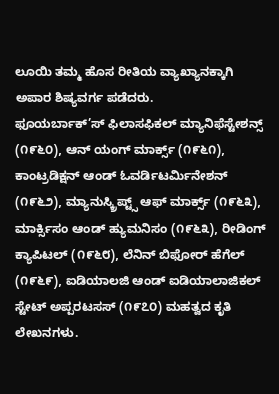ಲೂಯಿ ತಮ್ಮ ಹೊಸ ರೀತಿಯ ವ್ಯಾಖ್ಯಾನಕ್ಕಾಗಿ ಅಪಾರ ಶಿಷ್ಯವರ್ಗ ಪಡೆದರು.
ಫೂಯರ್ಬಾಕ್’ಸ್ ಫಿಲಾಸಫಿಕಲ್ ಮ್ಯಾನಿಫೆಸ್ಟೇಶನ್ಸ್ (೧೯೬೦), ಆನ್ ಯಂಗ್ ಮಾರ್ಕ್ಸ್ (೧೯೬೧), ಕಾಂಟ್ರಡಿಕ್ಷನ್ ಆಂಡ್ ಓವರ್ಡಿಟರ್ಮಿನೇಶನ್ (೧೯೬೨), ಮ್ಯಾನುಸ್ಕ್ರಿಪ್ಟ್ಸ್ ಆಫ್ ಮಾರ್ಕ್ಸ್ (೧೯೬೩), ಮಾರ್ಕ್ಸಿಸಂ ಆಂಡ್ ಹ್ಯುಮನಿಸಂ (೧೯೬೩), ರೀಡಿಂಗ್ ಕ್ಯಾಪಿಟಲ್ (೧೯೬೮), ಲೆನಿನ್ ಬಿಫೋರ್ ಹೆಗೆಲ್ (೧೯೬೯), ಐಡಿಯಾಲಜಿ ಆಂಡ್ ಐಡಿಯಾಲಾಜಿಕಲ್ ಸ್ಟೇಟ್ ಅಪ್ಪರಟಸಸ್ (೧೯೭೦) ಮಹತ್ವದ ಕೃತಿ ಲೇಖನಗಳು.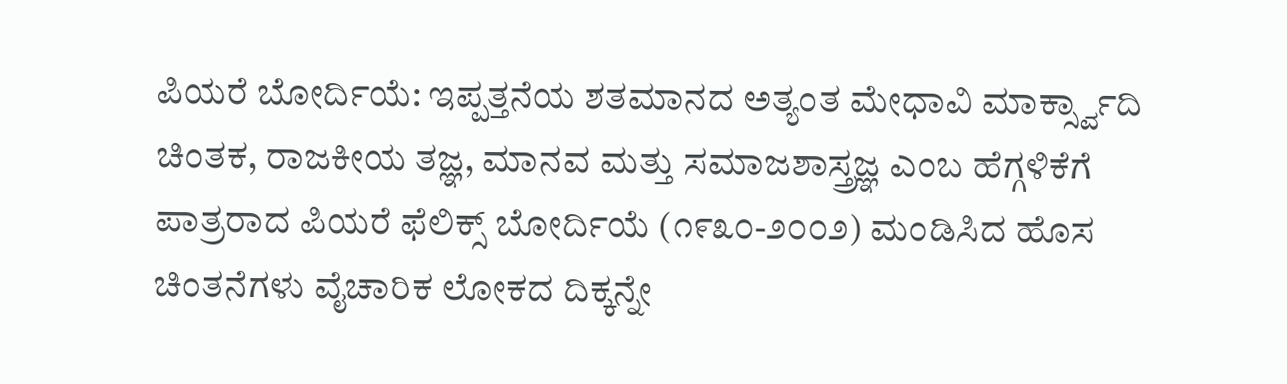ಪಿಯರೆ ಬೋರ್ದಿಯೆ: ಇಪ್ಪತ್ತನೆಯ ಶತಮಾನದ ಅತ್ಯಂತ ಮೇಧಾವಿ ಮಾರ್ಕ್ಸ್ವಾದಿ ಚಿಂತಕ, ರಾಜಕೀಯ ತಜ್ಞ, ಮಾನವ ಮತ್ತು ಸಮಾಜಶಾಸ್ತ್ರಜ್ಞ ಎಂಬ ಹೆಗ್ಗಳಿಕೆಗೆ ಪಾತ್ರರಾದ ಪಿಯರೆ ಫೆಲಿಕ್ಸ್ ಬೋರ್ದಿಯೆ (೧೯೩೦-೨೦೦೨) ಮಂಡಿಸಿದ ಹೊಸ ಚಿಂತನೆಗಳು ವೈಚಾರಿಕ ಲೋಕದ ದಿಕ್ಕನ್ನೇ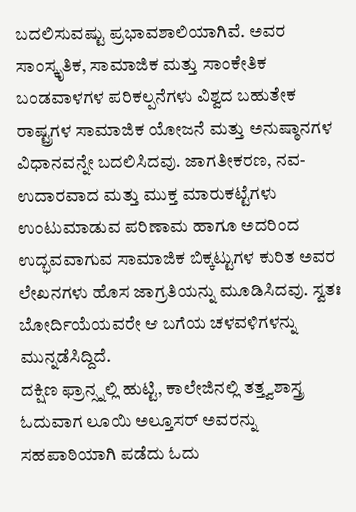ಬದಲಿಸುವಷ್ಟು ಪ್ರಭಾವಶಾಲಿಯಾಗಿವೆ. ಅವರ ಸಾಂಸ್ಕೃತಿಕ, ಸಾಮಾಜಿಕ ಮತ್ತು ಸಾಂಕೇತಿಕ ಬಂಡವಾಳಗಳ ಪರಿಕಲ್ಪನೆಗಳು ವಿಶ್ವದ ಬಹುತೇಕ ರಾಷ್ಟ್ರಗಳ ಸಾಮಾಜಿಕ ಯೋಜನೆ ಮತ್ತು ಅನುಷ್ಠಾನಗಳ ವಿಧಾನವನ್ನೇ ಬದಲಿಸಿದವು. ಜಾಗತೀಕರಣ, ನವ-ಉದಾರವಾದ ಮತ್ತು ಮುಕ್ತ ಮಾರುಕಟ್ಟೆಗಳು ಉಂಟುಮಾಡುವ ಪರಿಣಾಮ ಹಾಗೂ ಅದರಿಂದ ಉದ್ಭವವಾಗುವ ಸಾಮಾಜಿಕ ಬಿಕ್ಕಟ್ಟುಗಳ ಕುರಿತ ಅವರ ಲೇಖನಗಳು ಹೊಸ ಜಾಗ್ರತಿಯನ್ನು ಮೂಡಿಸಿದವು. ಸ್ವತಃ ಬೋರ್ದಿಯೆಯವರೇ ಆ ಬಗೆಯ ಚಳವಳಿಗಳನ್ನು ಮುನ್ನಡೆಸಿದ್ದಿದೆ.
ದಕ್ಷಿಣ ಫ್ರಾನ್ಸ್ನಲ್ಲಿ ಹುಟ್ಟಿ, ಕಾಲೇಜಿನಲ್ಲಿ ತತ್ತ್ವಶಾಸ್ತ್ರ ಓದುವಾಗ ಲೂಯಿ ಅಲ್ತೂಸರ್ ಅವರನ್ನು ಸಹಪಾಠಿಯಾಗಿ ಪಡೆದು ಓದು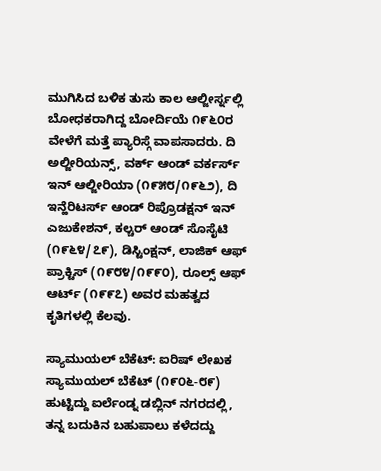ಮುಗಿಸಿದ ಬಳಿಕ ತುಸು ಕಾಲ ಆಲ್ಜೀರ್ಸ್ನಲ್ಲಿ ಬೋಧಕರಾಗಿದ್ದ ಬೋರ್ದಿಯೆ ೧೯೬೦ರ ವೇಳೆಗೆ ಮತ್ತೆ ಪ್ಯಾರಿಸ್ಗೆ ವಾಪಸಾದರು. ದಿ ಅಲ್ಜೀರಿಯನ್ಸ್, ವರ್ಕ್ ಆಂಡ್ ವರ್ಕರ್ಸ್ ಇನ್ ಆಲ್ಜೀರಿಯಾ (೧೯೫೮/೧೯೬೨), ದಿ ಇನ್ಹೆರಿಟರ್ಸ್ ಆಂಡ್ ರಿಪ್ರೊಡಕ್ಷನ್ ಇನ್ ಎಜುಕೇಶನ್, ಕಲ್ಚರ್ ಆಂಡ್ ಸೊಸೈಟಿ (೧೯೬೪/೭೯), ಡಿಸ್ಟಿಂಕ್ಷನ್, ಲಾಜಿಕ್ ಆಫ್ ಪ್ರಾಕ್ಟಿಸ್ (೧೯೮೪/೧೯೯೦), ರೂಲ್ಸ್ ಆಫ್ ಆರ್ಟ್ (೧೯೯೭) ಅವರ ಮಹತ್ವದ ಕೃತಿಗಳಲ್ಲಿ ಕೆಲವು.

ಸ್ಯಾಮುಯಲ್ ಬೆಕೆಟ್: ಐರಿಷ್ ಲೇಖಕ ಸ್ಯಾಮುಯಲ್ ಬೆಕೆಟ್ (೧೯೦೬-೮೯) ಹುಟ್ಟಿದ್ದು ಐರ್ಲೆಂಡ್ನ ಡಬ್ಲಿನ್ ನಗರದಲ್ಲಿ, ತನ್ನ ಬದುಕಿನ ಬಹುಪಾಲು ಕಳೆದದ್ದು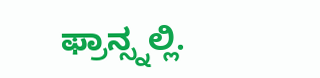ಫ್ರಾನ್ಸ್ನಲ್ಲಿ.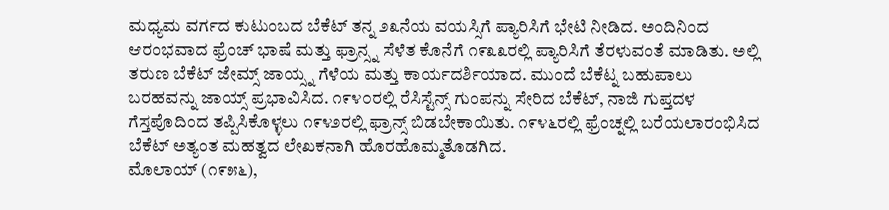ಮಧ್ಯಮ ವರ್ಗದ ಕುಟುಂಬದ ಬೆಕೆಟ್ ತನ್ನ ೨೩ನೆಯ ವಯಸ್ಸಿಗೆ ಪ್ಯಾರಿಸಿಗೆ ಭೇಟಿ ನೀಡಿದ. ಅಂದಿನಿಂದ ಆರಂಭವಾದ ಫ್ರೆಂಚ್ ಭಾಷೆ ಮತ್ತು ಫ್ರಾನ್ಸ್ನ ಸೆಳೆತ ಕೊನೆಗೆ ೧೯೩೩ರಲ್ಲಿ ಪ್ಯಾರಿಸಿಗೆ ತೆರಳುವಂತೆ ಮಾಡಿತು. ಅಲ್ಲಿ ತರುಣ ಬೆಕೆಟ್ ಜೇಮ್ಸ್ ಜಾಯ್ಸ್ನ ಗೆಳೆಯ ಮತ್ತು ಕಾರ್ಯದರ್ಶಿಯಾದ. ಮುಂದೆ ಬೆಕೆಟ್ನ ಬಹುಪಾಲು ಬರಹವನ್ನು ಜಾಯ್ಸ್ ಪ್ರಭಾವಿಸಿದ. ೧೯೪೦ರಲ್ಲಿ ರೆಸಿಸ್ಟೆನ್ಸ್ ಗುಂಪನ್ನು ಸೇರಿದ ಬೆಕೆಟ್, ನಾಜಿ ಗುಪ್ತದಳ ಗೆಸ್ತಪೊದಿಂದ ತಪ್ಪಿಸಿಕೊಳ್ಳಲು ೧೯೪೨ರಲ್ಲಿ ಫ್ರಾನ್ಸ್ ಬಿಡಬೇಕಾಯಿತು. ೧೯೪೬ರಲ್ಲಿ ಫ್ರೆಂಚ್ನಲ್ಲಿ ಬರೆಯಲಾರಂಭಿಸಿದ ಬೆಕೆಟ್ ಅತ್ಯಂತ ಮಹತ್ವದ ಲೇಖಕನಾಗಿ ಹೊರಹೊಮ್ಮತೊಡಗಿದ.
ಮೊಲಾಯ್ (೧೯೫೬),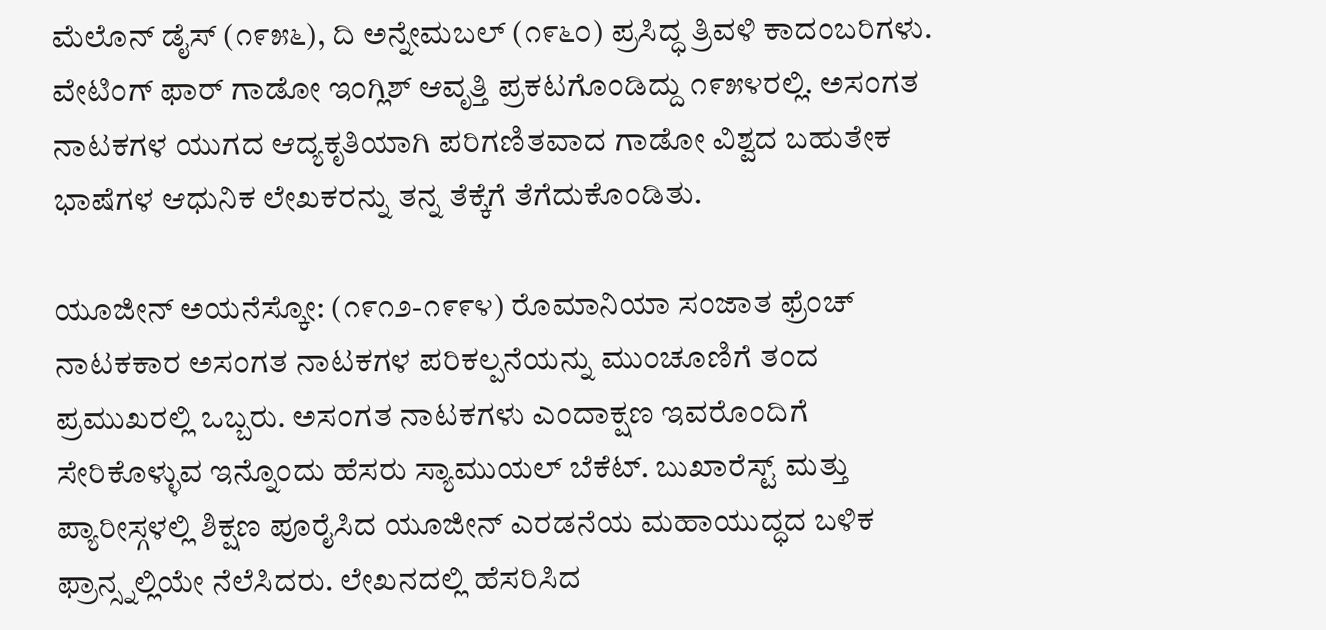ಮೆಲೊನ್ ಡೈಸ್ (೧೯೫೬), ದಿ ಅನ್ನೇಮಬಲ್ (೧೯೬೦) ಪ್ರಸಿದ್ಧ ತ್ರಿವಳಿ ಕಾದಂಬರಿಗಳು. ವೇಟಿಂಗ್ ಫಾರ್ ಗಾಡೋ ಇಂಗ್ಲಿಶ್ ಆವೃತ್ತಿ ಪ್ರಕಟಗೊಂಡಿದ್ದು ೧೯೫೪ರಲ್ಲಿ. ಅಸಂಗತ ನಾಟಕಗಳ ಯುಗದ ಆದ್ಯಕೃತಿಯಾಗಿ ಪರಿಗಣಿತವಾದ ಗಾಡೋ ವಿಶ್ವದ ಬಹುತೇಕ ಭಾಷೆಗಳ ಆಧುನಿಕ ಲೇಖಕರನ್ನು ತನ್ನ ತೆಕ್ಕೆಗೆ ತೆಗೆದುಕೊಂಡಿತು.

ಯೂಜೀನ್ ಅಯನೆಸ್ಕೋ: (೧೯೧೨-೧೯೯೪) ರೊಮಾನಿಯಾ ಸಂಜಾತ ಫ್ರೆಂಚ್ ನಾಟಕಕಾರ ಅಸಂಗತ ನಾಟಕಗಳ ಪರಿಕಲ್ಪನೆಯನ್ನು ಮುಂಚೂಣಿಗೆ ತಂದ ಪ್ರಮುಖರಲ್ಲಿ ಒಬ್ಬರು. ಅಸಂಗತ ನಾಟಕಗಳು ಎಂದಾಕ್ಷಣ ಇವರೊಂದಿಗೆ ಸೇರಿಕೊಳ್ಳುವ ಇನ್ನೊಂದು ಹೆಸರು ಸ್ಯಾಮುಯಲ್ ಬೆಕೆಟ್. ಬುಖಾರೆಸ್ಟ್ ಮತ್ತು ಪ್ಯಾರೀಸ್ಗಳಲ್ಲಿ ಶಿಕ್ಷಣ ಪೂರೈಸಿದ ಯೂಜೀನ್ ಎರಡನೆಯ ಮಹಾಯುದ್ಧದ ಬಳಿಕ ಫ್ರಾನ್ಸ್ನಲ್ಲಿಯೇ ನೆಲೆಸಿದರು. ಲೇಖನದಲ್ಲಿ ಹೆಸರಿಸಿದ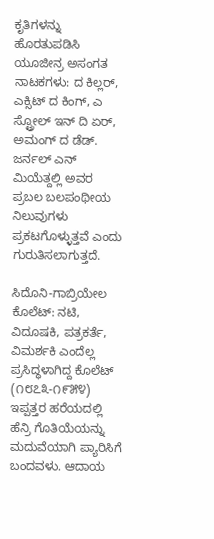ಕೃತಿಗಳನ್ನು ಹೊರತುಪಡಿಸಿ ಯೂಜೀನ್ರ ಅಸಂಗತ ನಾಟಕಗಳು: ದ ಕಿಲ್ಲರ್, ಎಕ್ಸಿಟ್ ದ ಕಿಂಗ್, ಎ ಸ್ಟ್ರೋಲ್ ಇನ್ ದಿ ಏರ್, ಅಮಂಗ್ ದ ಡೆಡ್. ಜರ್ನಲ್ ಎನ್ ಮಿಯೆತ್ದಲ್ಲಿ ಅವರ ಪ್ರಬಲ ಬಲಪಂಥೀಯ ನಿಲುವುಗಳು ಪ್ರಕಟಗೊಳ್ಳುತ್ತವೆ ಎಂದು ಗುರುತಿಸಲಾಗುತ್ತದೆ.

ಸಿದೊನಿ-ಗಾಬ್ರಿಯೇಲ ಕೊಲೆಟ್: ನಟಿ, ವಿದೂಷಕಿ, ಪತ್ರಕರ್ತೆ, ವಿಮರ್ಶಕಿ ಎಂದೆಲ್ಲ ಪ್ರಸಿದ್ಧಳಾಗಿದ್ದ ಕೊಲೆಟ್ (೧೮೭೩-೧೯೫೪) ಇಪ್ಪತ್ತರ ಹರೆಯದಲ್ಲಿ ಹೆನ್ರಿ ಗೊತಿಯೆಯನ್ನು ಮದುವೆಯಾಗಿ ಪ್ಯಾರಿಸಿಗೆ ಬಂದವಳು. ಆದಾಯ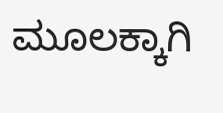ಮೂಲಕ್ಕಾಗಿ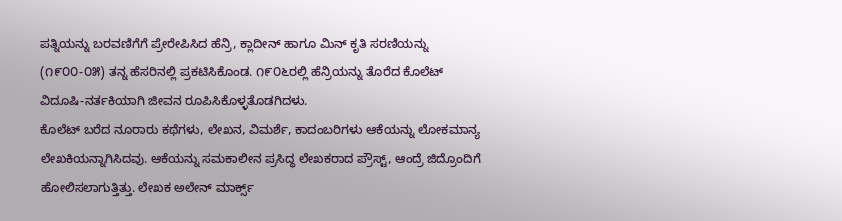ಪತ್ನಿಯನ್ನು ಬರವಣಿಗೆಗೆ ಪ್ರೇರೇಪಿಸಿದ ಹೆನ್ರಿ, ಕ್ಲಾದೀನ್ ಹಾಗೂ ಮಿನ್ ಕೃತಿ ಸರಣಿಯನ್ನು (೧೯೦೦-೦೫) ತನ್ನ ಹೆಸರಿನಲ್ಲಿ ಪ್ರಕಟಿಸಿಕೊಂಡ. ೧೯೦೬ರಲ್ಲಿ ಹೆನ್ರಿಯನ್ನು ತೊರೆದ ಕೊಲೆಟ್ ವಿದೂಷಿ-ನರ್ತಕಿಯಾಗಿ ಜೀವನ ರೂಪಿಸಿಕೊಳ್ಳತೊಡಗಿದಳು.
ಕೊಲೆಟ್ ಬರೆದ ನೂರಾರು ಕಥೆಗಳು, ಲೇಖನ, ವಿಮರ್ಶೆ, ಕಾದಂಬರಿಗಳು ಆಕೆಯನ್ನು ಲೋಕಮಾನ್ಯ ಲೇಖಕಿಯನ್ನಾಗಿಸಿದವು. ಆಕೆಯನ್ನು ಸಮಕಾಲೀನ ಪ್ರಸಿದ್ಧ ಲೇಖಕರಾದ ಪ್ರೌಸ್ಟ್, ಆಂದ್ರೆ ಜಿದ್ರೊಂದಿಗೆ ಹೋಲಿಸಲಾಗುತ್ತಿತ್ತು. ಲೇಖಕ ಅಲೇನ್ ಮಾರ್ಕ್ಸ್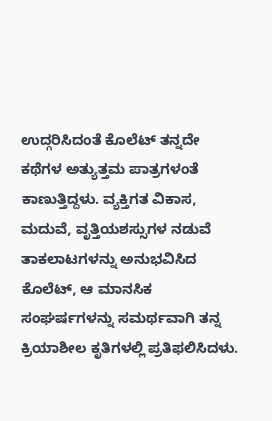ಉದ್ಗರಿಸಿದಂತೆ ಕೊಲೆಟ್ ತನ್ನದೇ ಕಥೆಗಳ ಅತ್ಯುತ್ತಮ ಪಾತ್ರಗಳಂತೆ ಕಾಣುತ್ತಿದ್ದಳು. ವ್ಯಕ್ತಿಗತ ವಿಕಾಸ, ಮದುವೆ, ವೃತ್ತಿಯಶಸ್ಸುಗಳ ನಡುವೆ ತಾಕಲಾಟಗಳನ್ನು ಅನುಭವಿಸಿದ ಕೊಲೆಟ್, ಆ ಮಾನಸಿಕ ಸಂಘರ್ಷಗಳನ್ನು ಸಮರ್ಥವಾಗಿ ತನ್ನ ಕ್ರಿಯಾಶೀಲ ಕೃತಿಗಳಲ್ಲಿ ಪ್ರತಿಫಲಿಸಿದಳು.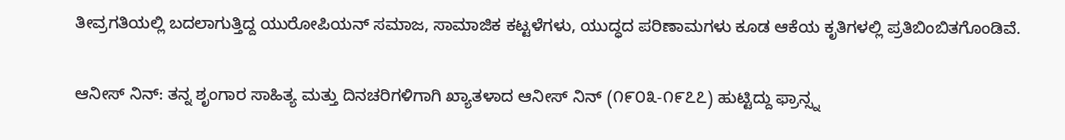ತೀವ್ರಗತಿಯಲ್ಲಿ ಬದಲಾಗುತ್ತಿದ್ದ ಯುರೋಪಿಯನ್ ಸಮಾಜ, ಸಾಮಾಜಿಕ ಕಟ್ಟಳೆಗಳು, ಯುದ್ಧದ ಪರಿಣಾಮಗಳು ಕೂಡ ಆಕೆಯ ಕೃತಿಗಳಲ್ಲಿ ಪ್ರತಿಬಿಂಬಿತಗೊಂಡಿವೆ.

ಆನೀಸ್ ನಿನ್: ತನ್ನ ಶೃಂಗಾರ ಸಾಹಿತ್ಯ ಮತ್ತು ದಿನಚರಿಗಳಿಗಾಗಿ ಖ್ಯಾತಳಾದ ಆನೀಸ್ ನಿನ್ (೧೯೦೩-೧೯೭೭) ಹುಟ್ಟಿದ್ದು ಫ್ರಾನ್ಸ್ನ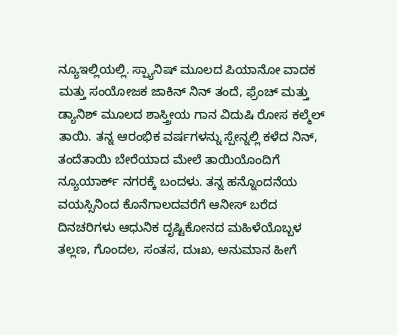ನ್ಯೂಇಲ್ಲಿಯಲ್ಲಿ. ಸ್ಪ್ಯಾನಿಷ್ ಮೂಲದ ಪಿಯಾನೋ ವಾದಕ ಮತ್ತು ಸಂಯೋಜಕ ಜಾಕಿನ್ ನಿನ್ ತಂದೆ, ಫ್ರೆಂಚ್ ಮತ್ತು ಡ್ಯಾನಿಶ್ ಮೂಲದ ಶಾಸ್ತ್ರೀಯ ಗಾನ ವಿದುಷಿ ರೋಸ ಕಲ್ಮೆಲ್ ತಾಯಿ. ತನ್ನ ಆರಂಭಿಕ ವರ್ಷಗಳನ್ನು ಸ್ಪೇನ್ನಲ್ಲಿ ಕಳೆದ ನಿನ್, ತಂದೆತಾಯಿ ಬೇರೆಯಾದ ಮೇಲೆ ತಾಯಿಯೊಂದಿಗೆ ನ್ಯೂಯಾರ್ಕ್ ನಗರಕ್ಕೆ ಬಂದಳು. ತನ್ನ ಹನ್ನೊಂದನೆಯ ವಯಸ್ಸಿನಿಂದ ಕೊನೆಗಾಲದವರೆಗೆ ಆನೀಸ್ ಬರೆದ ದಿನಚರಿಗಳು ಆಧುನಿಕ ದೃಷ್ಟಿಕೋನದ ಮಹಿಳೆಯೊಬ್ಬಳ ತಲ್ಲಣ, ಗೊಂದಲ, ಸಂತಸ, ದುಃಖ, ಅನುಮಾನ ಹೀಗೆ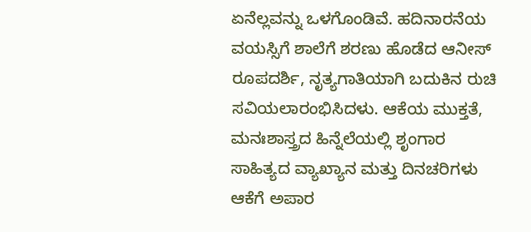ಏನೆಲ್ಲವನ್ನು ಒಳಗೊಂಡಿವೆ. ಹದಿನಾರನೆಯ ವಯಸ್ಸಿಗೆ ಶಾಲೆಗೆ ಶರಣು ಹೊಡೆದ ಆನೀಸ್ ರೂಪದರ್ಶಿ, ನೃತ್ಯಗಾತಿಯಾಗಿ ಬದುಕಿನ ರುಚಿ ಸವಿಯಲಾರಂಭಿಸಿದಳು. ಆಕೆಯ ಮುಕ್ತತೆ, ಮನಃಶಾಸ್ತ್ರದ ಹಿನ್ನೆಲೆಯಲ್ಲಿ ಶೃಂಗಾರ ಸಾಹಿತ್ಯದ ವ್ಯಾಖ್ಯಾನ ಮತ್ತು ದಿನಚರಿಗಳು ಆಕೆಗೆ ಅಪಾರ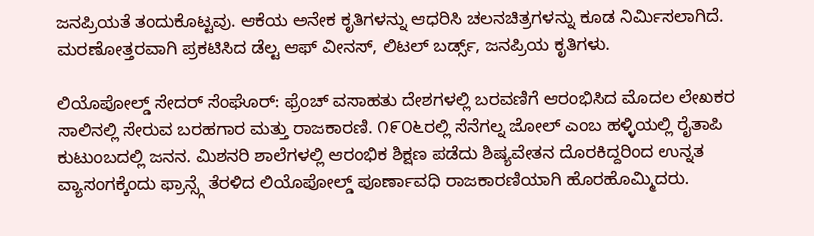ಜನಪ್ರಿಯತೆ ತಂದುಕೊಟ್ಟವು. ಆಕೆಯ ಅನೇಕ ಕೃತಿಗಳನ್ನು ಆಧರಿಸಿ ಚಲನಚಿತ್ರಗಳನ್ನು ಕೂಡ ನಿರ್ಮಿಸಲಾಗಿದೆ. ಮರಣೋತ್ತರವಾಗಿ ಪ್ರಕಟಿಸಿದ ಡೆಲ್ಟ ಆಫ್ ವೀನಸ್, ಲಿಟಲ್ ಬರ್ಡ್ಸ್, ಜನಪ್ರಿಯ ಕೃತಿಗಳು.

ಲಿಯೊಪೋಲ್ಡ್ ಸೇದರ್ ಸೆಂಘೊರ್: ಫ್ರೆಂಚ್ ವಸಾಹತು ದೇಶಗಳಲ್ಲಿ ಬರವಣಿಗೆ ಆರಂಭಿಸಿದ ಮೊದಲ ಲೇಖಕರ ಸಾಲಿನಲ್ಲಿ ಸೇರುವ ಬರಹಗಾರ ಮತ್ತು ರಾಜಕಾರಣಿ. ೧೯೦೬ರಲ್ಲಿ ಸೆನೆಗಲ್ನ ಜೋಲ್ ಎಂಬ ಹಳ್ಳಿಯಲ್ಲಿ ರೈತಾಪಿ ಕುಟುಂಬದಲ್ಲಿ ಜನನ. ಮಿಶನರಿ ಶಾಲೆಗಳಲ್ಲಿ ಆರಂಭಿಕ ಶಿಕ್ಷಣ ಪಡೆದು ಶಿಷ್ಯವೇತನ ದೊರಕಿದ್ದರಿಂದ ಉನ್ನತ ವ್ಯಾಸಂಗಕ್ಕೆಂದು ಫ್ರಾನ್ಸ್ಗೆ ತೆರಳಿದ ಲಿಯೊಪೋಲ್ಡ್ ಪೂರ್ಣಾವಧಿ ರಾಜಕಾರಣಿಯಾಗಿ ಹೊರಹೊಮ್ಮಿದರು.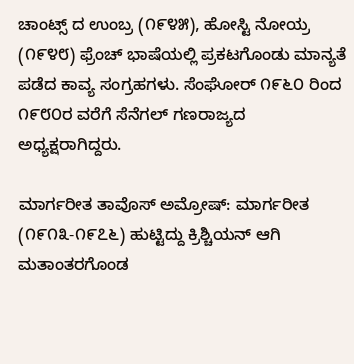ಚಾಂಟ್ಸ್ ದ ಉಂಬ್ರ (೧೯೪೫), ಹೋಸ್ಟಿ ನೋಯ್ರ (೧೯೪೮) ಫ್ರೆಂಚ್ ಭಾಷೆಯಲ್ಲಿ ಪ್ರಕಟಗೊಂಡು ಮಾನ್ಯತೆ ಪಡೆದ ಕಾವ್ಯ ಸಂಗ್ರಹಗಳು. ಸೆಂಘೋರ್ ೧೯೬೦ ರಿಂದ ೧೯೮೦ರ ವರೆಗೆ ಸೆನೆಗಲ್ ಗಣರಾಜ್ಯದ ಅಧ್ಯಕ್ಷರಾಗಿದ್ದರು.

ಮಾರ್ಗರೀತ ತಾವೊಸ್ ಅಮ್ರೋಷ್: ಮಾರ್ಗರೀತ (೧೯೧೩-೧೯೭೬) ಹುಟ್ಟಿದ್ದು ಕ್ರಿಶ್ಚಿಯನ್ ಆಗಿ ಮತಾಂತರಗೊಂಡ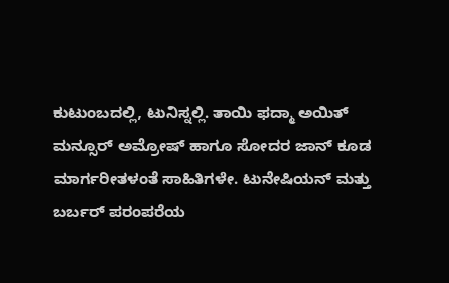ಕುಟುಂಬದಲ್ಲಿ, ಟುನಿಸ್ನಲ್ಲಿ. ತಾಯಿ ಫದ್ಮಾ ಅಯಿತ್ ಮನ್ಸೂರ್ ಅಮ್ರೋಷ್ ಹಾಗೂ ಸೋದರ ಜಾನ್ ಕೂಡ ಮಾರ್ಗರೀತಳಂತೆ ಸಾಹಿತಿಗಳೇ. ಟುನೇಷಿಯನ್ ಮತ್ತು ಬರ್ಬರ್ ಪರಂಪರೆಯ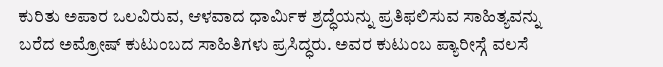ಕುರಿತು ಅಪಾರ ಒಲವಿರುವ, ಆಳವಾದ ಧಾರ್ಮಿಕ ಶ್ರದ್ಧೆಯನ್ನು ಪ್ರತಿಫಲಿಸುವ ಸಾಹಿತ್ಯವನ್ನು ಬರೆದ ಅಮ್ರೋಷ್ ಕುಟುಂಬದ ಸಾಹಿತಿಗಳು ಪ್ರಸಿದ್ಧರು. ಅವರ ಕುಟುಂಬ ಪ್ಯಾರೀಸ್ಗೆ ವಲಸೆ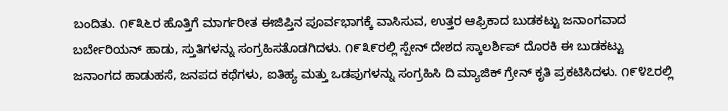ಬಂದಿತು. ೧೯೩೬ರ ಹೊತ್ತಿಗೆ ಮಾರ್ಗರೀತ ಈಜಿಪ್ತಿನ ಪೂರ್ವಭಾಗಕ್ಕೆ ವಾಸಿಸುವ, ಉತ್ತರ ಆಫ್ರಿಕಾದ ಬುಡಕಟ್ಟು ಜನಾಂಗವಾದ ಬರ್ಬೇರಿಯನ್ ಹಾಡು, ಸ್ತುತಿಗಳನ್ನು ಸಂಗ್ರಹಿಸತೊಡಗಿದಳು. ೧೯೩೯ರಲ್ಲಿ ಸ್ಪೇನ್ ದೇಶದ ಸ್ಕಾಲರ್ಶಿಪ್ ದೊರಕಿ ಈ ಬುಡಕಟ್ಟು ಜನಾಂಗದ ಹಾಡುಹಸೆ, ಜನಪದ ಕಥೆಗಳು, ಐತಿಹ್ಯ ಮತ್ತು ಒಡಪುಗಳನ್ನು ಸಂಗ್ರಹಿಸಿ ದಿ ಮ್ಯಾಜಿಕ್ ಗ್ರೇನ್ ಕೃತಿ ಪ್ರಕಟಿಸಿದಳು. ೧೯೪೭ರಲ್ಲಿ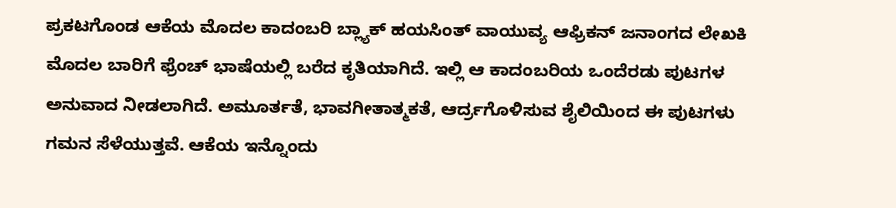ಪ್ರಕಟಗೊಂಡ ಆಕೆಯ ಮೊದಲ ಕಾದಂಬರಿ ಬ್ಲ್ಯಾಕ್ ಹಯಸಿಂತ್ ವಾಯುವ್ಯ ಆಫ್ರಿಕನ್ ಜನಾಂಗದ ಲೇಖಕಿ ಮೊದಲ ಬಾರಿಗೆ ಫ್ರೆಂಚ್ ಭಾಷೆಯಲ್ಲಿ ಬರೆದ ಕೃತಿಯಾಗಿದೆ. ಇಲ್ಲಿ ಆ ಕಾದಂಬರಿಯ ಒಂದೆರಡು ಪುಟಗಳ ಅನುವಾದ ನೀಡಲಾಗಿದೆ. ಅಮೂರ್ತತೆ, ಭಾವಗೀತಾತ್ಮಕತೆ, ಆರ್ದ್ರಗೊಳಿಸುವ ಶೈಲಿಯಿಂದ ಈ ಪುಟಗಳು ಗಮನ ಸೆಳೆಯುತ್ತವೆ. ಆಕೆಯ ಇನ್ನೊಂದು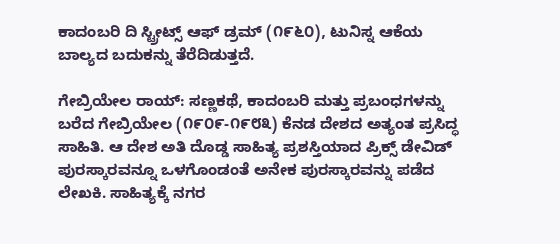ಕಾದಂಬರಿ ದಿ ಸ್ಟ್ರೀಟ್ಸ್ ಆಫ್ ಡ್ರಮ್ (೧೯೬೦), ಟುನಿಸ್ನ ಆಕೆಯ ಬಾಲ್ಯದ ಬದುಕನ್ನು ತೆರೆದಿಡುತ್ತದೆ.

ಗೇಬ್ರಿಯೇಲ ರಾಯ್: ಸಣ್ಣಕಥೆ, ಕಾದಂಬರಿ ಮತ್ತು ಪ್ರಬಂಧಗಳನ್ನು ಬರೆದ ಗೇಬ್ರಿಯೇಲ (೧೯೦೯-೧೯೮೩) ಕೆನಡ ದೇಶದ ಅತ್ಯಂತ ಪ್ರಸಿದ್ಧ ಸಾಹಿತಿ. ಆ ದೇಶ ಅತಿ ದೊಡ್ಡ ಸಾಹಿತ್ಯ ಪ್ರಶಸ್ತಿಯಾದ ಪ್ರಿಕ್ಸ್ ಡೇವಿಡ್ ಪುರಸ್ಕಾರವನ್ನೂ ಒಳಗೊಂಡಂತೆ ಅನೇಕ ಪುರಸ್ಕಾರವನ್ನು ಪಡೆದ ಲೇಖಕಿ. ಸಾಹಿತ್ಯಕ್ಕೆ ನಗರ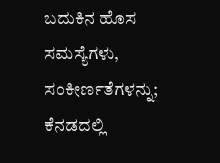ಬದುಕಿನ ಹೊಸ ಸಮಸ್ಯೆಗಳು, ಸಂಕೀರ್ಣತೆಗಳನ್ನು; ಕೆನಡದಲ್ಲಿ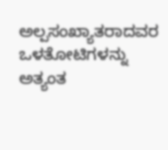ಅಲ್ಪಸಂಖ್ಯಾತರಾದವರ ಒಳತೋಟಿಗಳನ್ನು ಅತ್ಯಂತ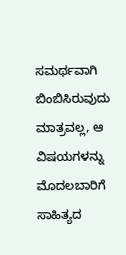ಸಮರ್ಥವಾಗಿ ಬಿಂಬಿಸಿರುವುದು ಮಾತ್ರವಲ್ಲ, ಆ ವಿಷಯಗಳನ್ನು ಮೊದಲಬಾರಿಗೆ ಸಾಹಿತ್ಯದ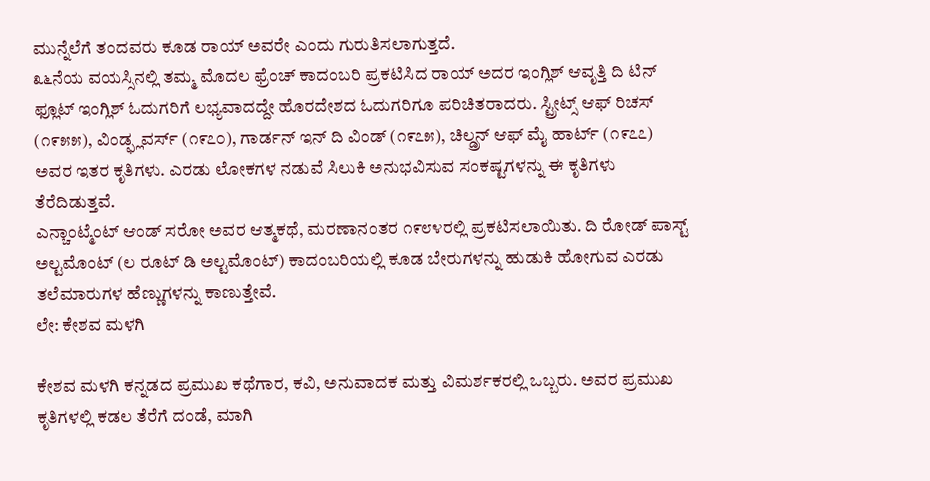ಮುನ್ನೆಲೆಗೆ ತಂದವರು ಕೂಡ ರಾಯ್ ಅವರೇ ಎಂದು ಗುರುತಿಸಲಾಗುತ್ತದೆ.
೩೬ನೆಯ ವಯಸ್ಸಿನಲ್ಲಿ ತಮ್ಮ ಮೊದಲ ಫ್ರೆಂಚ್ ಕಾದಂಬರಿ ಪ್ರಕಟಿಸಿದ ರಾಯ್ ಅದರ ಇಂಗ್ಲಿಶ್ ಆವೃತ್ತಿ ದಿ ಟಿನ್ ಫ್ಲೂಟ್ ಇಂಗ್ಲಿಶ್ ಓದುಗರಿಗೆ ಲಭ್ಯವಾದದ್ದೇ ಹೊರದೇಶದ ಓದುಗರಿಗೂ ಪರಿಚಿತರಾದರು. ಸ್ಟ್ರೀಟ್ಸ್ ಆಫ್ ರಿಚಸ್ (೧೯೫೫), ವಿಂಡ್ಫ್ಲವರ್ಸ್ (೧೯೭೦), ಗಾರ್ಡನ್ ಇನ್ ದಿ ವಿಂಡ್ (೧೯೭೫), ಚಿಲ್ಡ್ರನ್ ಆಫ್ ಮೈ ಹಾರ್ಟ್ (೧೯೭೭) ಅವರ ಇತರ ಕೃತಿಗಳು. ಎರಡು ಲೋಕಗಳ ನಡುವೆ ಸಿಲುಕಿ ಅನುಭವಿಸುವ ಸಂಕಷ್ಟಗಳನ್ನು ಈ ಕೃತಿಗಳು ತೆರೆದಿಡುತ್ತವೆ.
ಎನ್ಚಾಂಟ್ಮೆಂಟ್ ಆಂಡ್ ಸರೋ ಅವರ ಆತ್ಮಕಥೆ, ಮರಣಾನಂತರ ೧೯೮೪ರಲ್ಲಿ ಪ್ರಕಟಿಸಲಾಯಿತು. ದಿ ರೋಡ್ ಪಾಸ್ಟ್ ಅಲ್ಟಮೊಂಟ್ (ಲ ರೂಟ್ ಡಿ ಅಲ್ಟಮೊಂಟ್) ಕಾದಂಬರಿಯಲ್ಲಿ ಕೂಡ ಬೇರುಗಳನ್ನು ಹುಡುಕಿ ಹೋಗುವ ಎರಡು ತಲೆಮಾರುಗಳ ಹೆಣ್ಣುಗಳನ್ನು ಕಾಣುತ್ತೇವೆ.
ಲೇ: ಕೇಶವ ಮಳಗಿ

ಕೇಶವ ಮಳಗಿ ಕನ್ನಡದ ಪ್ರಮುಖ ಕಥೆಗಾರ, ಕವಿ, ಅನುವಾದಕ ಮತ್ತು ವಿಮರ್ಶಕರಲ್ಲಿ ಒಬ್ಬರು. ಅವರ ಪ್ರಮುಖ ಕೃತಿಗಳಲ್ಲಿ ಕಡಲ ತೆರೆಗೆ ದಂಡೆ, ಮಾಗಿ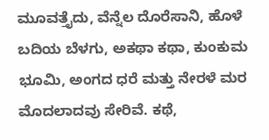ಮೂವತ್ತೈದು, ವೆನ್ನೆಲ ದೊರೆಸಾನಿ, ಹೊಳೆ ಬದಿಯ ಬೆಳಗು, ಅಕಥಾ ಕಥಾ, ಕುಂಕುಮ ಭೂಮಿ, ಅಂಗದ ಧರೆ ಮತ್ತು ನೇರಳೆ ಮರ ಮೊದಲಾದವು ಸೇರಿವೆ. ಕಥೆ,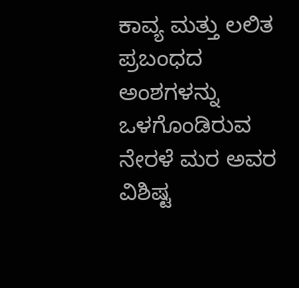ಕಾವ್ಯ ಮತ್ತು ಲಲಿತ ಪ್ರಬಂಧದ ಅಂಶಗಳನ್ನು ಒಳಗೊಂಡಿರುವ ನೇರಳೆ ಮರ ಅವರ ವಿಶಿಷ್ಟ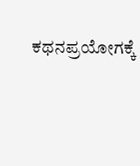ಕಥನಪ್ರಯೋಗಕ್ಕೆ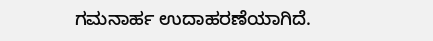ಗಮನಾರ್ಹ ಉದಾಹರಣೆಯಾಗಿದೆ.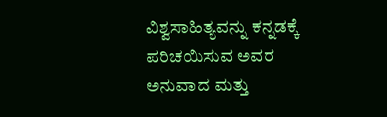ವಿಶ್ವಸಾಹಿತ್ಯವನ್ನು ಕನ್ನಡಕ್ಕೆ ಪರಿಚಯಿಸುವ ಅವರ ಅನುವಾದ ಮತ್ತು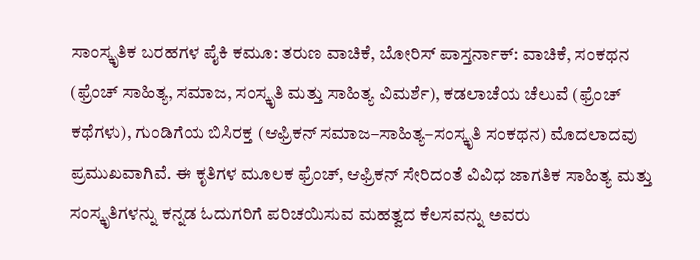ಸಾಂಸ್ಕೃತಿಕ ಬರಹಗಳ ಪೈಕಿ ಕಮೂ: ತರುಣ ವಾಚಿಕೆ, ಬೋರಿಸ್ ಪಾಸ್ತರ್ನಾಕ್: ವಾಚಿಕೆ, ಸಂಕಥನ (ಫ್ರೆಂಚ್ ಸಾಹಿತ್ಯ, ಸಮಾಜ, ಸಂಸ್ಕೃತಿ ಮತ್ತು ಸಾಹಿತ್ಯ ವಿಮರ್ಶೆ), ಕಡಲಾಚೆಯ ಚೆಲುವೆ (ಫ್ರೆಂಚ್ ಕಥೆಗಳು), ಗುಂಡಿಗೆಯ ಬಿಸಿರಕ್ತ (ಆಫ್ರಿಕನ್ ಸಮಾಜ–ಸಾಹಿತ್ಯ–ಸಂಸ್ಕೃತಿ ಸಂಕಥನ) ಮೊದಲಾದವು ಪ್ರಮುಖವಾಗಿವೆ. ಈ ಕೃತಿಗಳ ಮೂಲಕ ಫ್ರೆಂಚ್, ಆಫ್ರಿಕನ್ ಸೇರಿದಂತೆ ವಿವಿಧ ಜಾಗತಿಕ ಸಾಹಿತ್ಯ ಮತ್ತು ಸಂಸ್ಕೃತಿಗಳನ್ನು ಕನ್ನಡ ಓದುಗರಿಗೆ ಪರಿಚಯಿಸುವ ಮಹತ್ವದ ಕೆಲಸವನ್ನು ಅವರು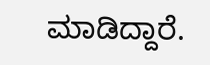ಮಾಡಿದ್ದಾರೆ.